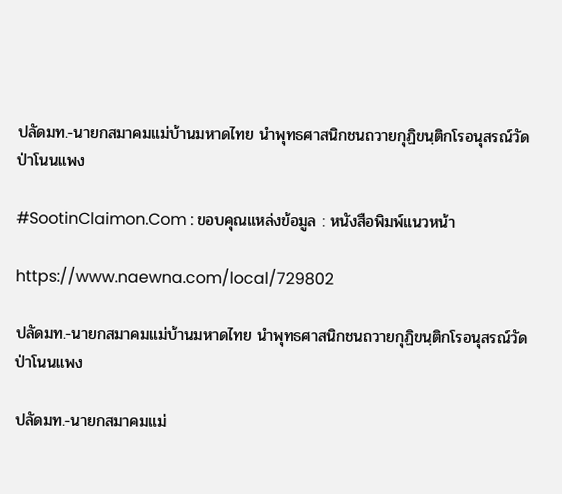ปลัดมท.-นายกสมาคมแม่บ้านมหาดไทย นำพุทธศาสนิกชนถวายกุฏิขนฺติกโรอนุสรณ์วัดป่าโนนแพง

#SootinClaimon.Com : ขอบคุณแหล่งข้อมูล : หนังสือพิมพ์แนวหน้า

https://www.naewna.com/local/729802

ปลัดมท.-นายกสมาคมแม่บ้านมหาดไทย นำพุทธศาสนิกชนถวายกุฏิขนฺติกโรอนุสรณ์วัดป่าโนนแพง

ปลัดมท.-นายกสมาคมแม่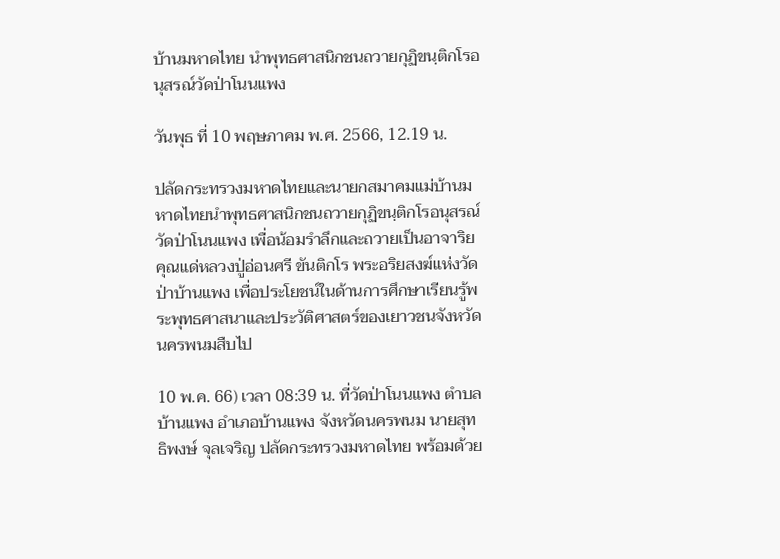บ้านมหาดไทย นำพุทธศาสนิกชนถวายกุฏิขนฺติกโรอนุสรณ์วัดป่าโนนแพง

วันพุธ ที่ 10 พฤษภาคม พ.ศ. 2566, 12.19 น.

ปลัดกระทรวงมหาดไทยและนายกสมาคมแม่บ้านมหาดไทยนำพุทธศาสนิกชนถวายกุฏิขนฺติกโรอนุสรณ์ วัดป่าโนนแพง เพื่อน้อมรำลึกและถวายเป็นอาจาริยคุณแด่หลวงปู่อ่อนศรี ขันติกโร พระอริยสงฆ์แห่งวัดป่าบ้านแพง เพื่อประโยชน์ในด้านการศึกษาเรียนรู้พระพุทธศาสนาและประวัติศาสตร์ของเยาวชนจังหวัดนครพนมสืบไป

10 พ.ค. 66) เวลา 08:39 น. ที่วัดป่าโนนแพง ตำบลบ้านแพง อำเภอบ้านแพง จังหวัดนครพนม นายสุทธิพงษ์ จุลเจริญ ปลัดกระทรวงมหาดไทย พร้อมด้วย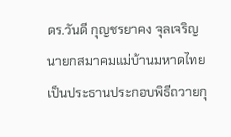ดร.วันดี กุญชรยาคง จุลเจริญ นายกสมาคมแม่บ้านมหาดไทย เป็นประธานประกอบพิธีถวายกุ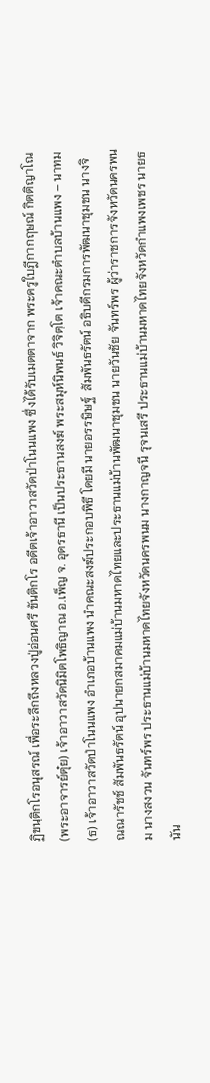ฏิขนฺติกโรอนุสรณ์ เพื่อระลึกถึงหลวงปู่อ่อนศรี ขันติกโร อดีตเจ้าอาวาสวัดป่าโนนแพง ซึ่งได้รับเมตตาจาก พระครูใบฎีกากฤษณ์ กิตติญาโณ (พระอาจารย์ตุ๋ย) เจ้าอาวาสวัดนิมิตโพธิญาณ อ.เพ็ญ จ. อุดรธานี เป็นประธานสงฆ์ พระสมุห์นิพนธ์ วิจิตฺโต เจ้าคณะตำบลบ้านแพง – นาทม (ธ) เจ้าอาวาสวัดป่าโนนแพง อำเภอบ้านแพง นำคณะสงฆ์ประกอบพิธี โดยมี นายอรรษิษฐ์  สัมพันธรัตน์ อธิบดีกรมการพัฒนาชุมชน นางจิณณารัชช์ สัมพันธรัตน์ อุปนายกสมาคมแม่บ้านมหาดไทยและประธานแม่บ้านพัฒนาชุมชน นายวันชัย จันทร์พร ผู้ว่าราชการจังหวัดนครพนม นางสงวน จันทร์พร ประธานแม่บ้านมหาดไทยจังหวัดนครพนม นางกาญจนี รุจนเสรี ประธานแม่บ้านมหาดไทยจังหวัดกำแพงเพชร นายธนัน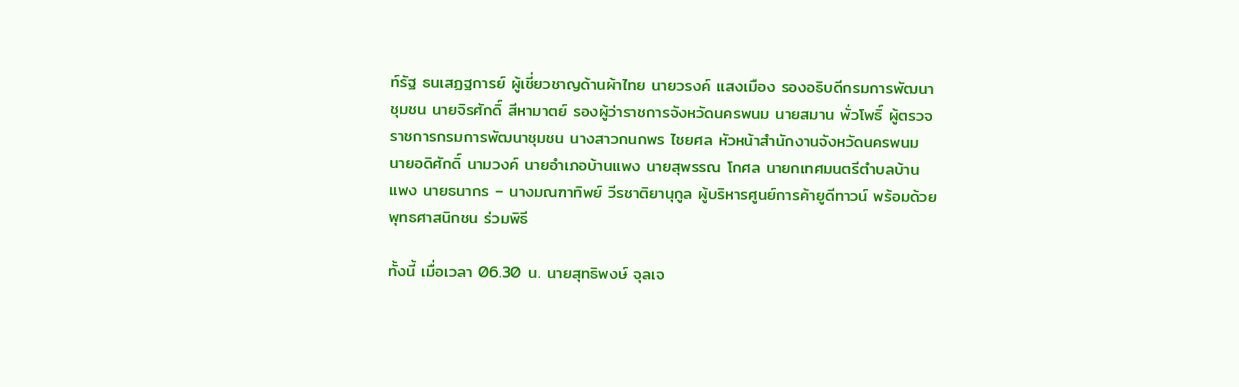ท์รัฐ ธนเสฏฐการย์ ผู้เชี่ยวชาญด้านผ้าไทย นายวรงค์ แสงเมือง รองอธิบดีกรมการพัฒนาชุมชน นายจิรศักดิ์ สีหามาตย์ รองผู้ว่าราชการจังหวัดนครพนม นายสมาน พั่วโพธิ์ ผู้ตรวจราชการกรมการพัฒนาชุมชน นางสาวกนกพร ไชยศล หัวหน้าสำนักงานจังหวัดนครพนม นายอดิศักดิ์ นามวงค์ นายอำเภอบ้านแพง นายสุพรรณ โกศล นายกเทศมนตรีตำบลบ้านแพง นายธนากร – นางมณฑาทิพย์ วีรชาติยานุกูล ผู้บริหารศูนย์การค้ายูดีทาวน์ พร้อมด้วยพุทธศาสนิกชน ร่วมพิธี

ทั้งนี้ เมื่อเวลา 06.30 น. นายสุทธิพงษ์ จุลเจ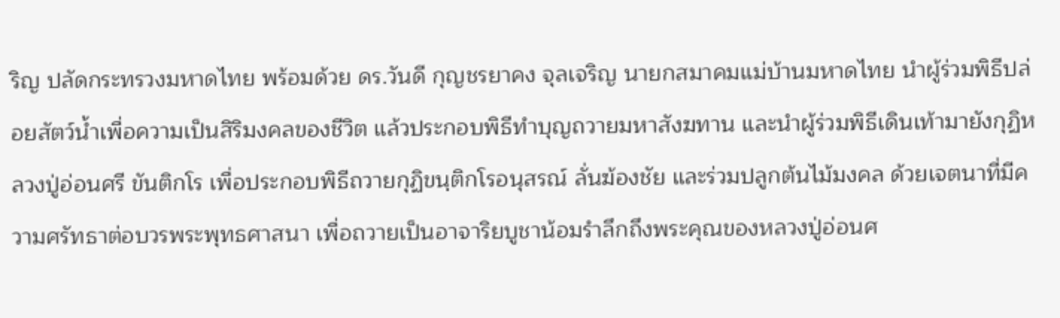ริญ ปลัดกระทรวงมหาดไทย พร้อมด้วย ดร.วันดี กุญชรยาคง จุลเจริญ นายกสมาคมแม่บ้านมหาดไทย นำผู้ร่วมพิธีปล่อยสัตว์น้ำเพื่อความเป็นสิริมงคลของชีวิต แล้วประกอบพิธีทำบุญถวายมหาสังฆทาน และนำผู้ร่วมพิธีเดินเท้ามายังกุฏิหลวงปู่อ่อนศรี ขันติกโร เพื่อประกอบพิธีถวายกุฏิขนฺติกโรอนุสรณ์ ลั่นฆ้องชัย และร่วมปลูกต้นไม้มงคล ด้วยเจตนาที่มีความศรัทธาต่อบวรพระพุทธศาสนา เพื่อถวายเป็นอาจาริยบูชาน้อมรำลึกถึงพระคุณของหลวงปู่อ่อนศ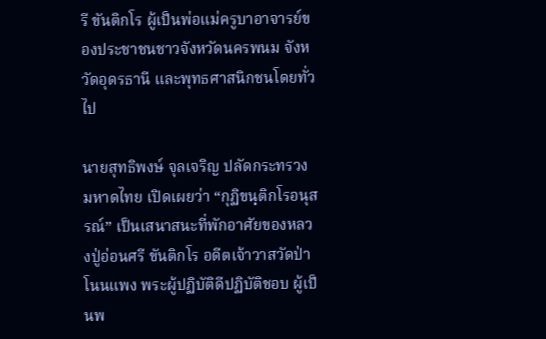รี ขันติกโร ผู้เป็นพ่อแม่ครูบาอาจารย์ของประชาชนชาวจังหวัดนครพนม จังหวัดอุดรธานี และพุทธศาสนิกชนโดยทั่วไป

นายสุทธิพงษ์ จุลเจริญ ปลัดกระทรวงมหาดไทย เปิดเผยว่า “กุฏิขนฺติกโรอนุสรณ์” เป็นเสนาสนะที่พักอาศัยของหลวงปู่อ่อนศรี ขันติกโร อดีตเจ้าวาสวัดป่าโนนแพง พระผู้ปฏิบัติดีปฏิบัติชอบ ผู้เป็นพ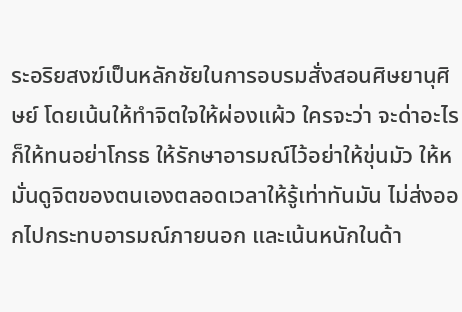ระอริยสงฆ์เป็นหลักชัยในการอบรมสั่งสอนศิษยานุศิษย์ โดยเน้นให้ทำจิตใจให้ผ่องแผ้ว ใครจะว่า จะด่าอะไรก็ให้ทนอย่าโกรธ ให้รักษาอารมณ์ไว้อย่าให้ขุ่นมัว ให้หมั่นดูจิตของตนเองตลอดเวลาให้รู้เท่าทันมัน ไม่ส่งออกไปกระทบอารมณ์ภายนอก และเน้นหนักในด้า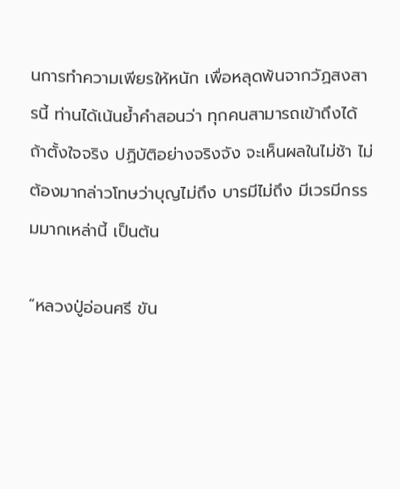นการทำความเพียรให้หนัก เพื่อหลุดพ้นจากวัฏสงสารนี้ ท่านได้เน้นย้ำคำสอนว่า ทุกคนสามารถเข้าถึงได้ ถ้าตั้งใจจริง ปฏิบัติอย่างจริงจัง จะเห็นผลในไม่ช้า ไม่ต้องมากล่าวโทษว่าบุญไม่ถึง บารมีไม่ถึง มีเวรมีกรรมมากเหล่านี้ เป็นต้น

“หลวงปู่อ่อนศรี ขัน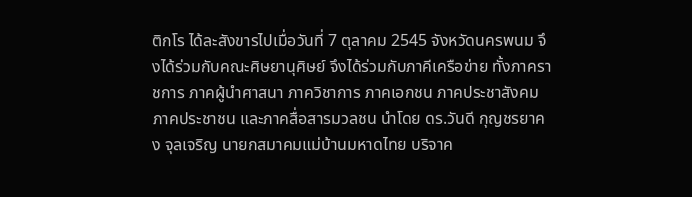ติกโร ได้ละสังขารไปเมื่อวันที่ 7 ตุลาคม 2545 จังหวัดนครพนม จึงได้ร่วมกับคณะศิษยานุศิษย์ จึงได้ร่วมกับภาคีเครือข่าย ทั้งภาคราชการ ภาคผู้นำศาสนา ภาควิชาการ ภาคเอกชน ภาคประชาสังคม ภาคประชาชน และภาคสื่อสารมวลชน นำโดย ดร.วันดี กุญชรยาคง จุลเจริญ นายกสมาคมแม่บ้านมหาดไทย บริจาค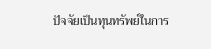ปัจจัยเป็นทุนทรัพย์ในการ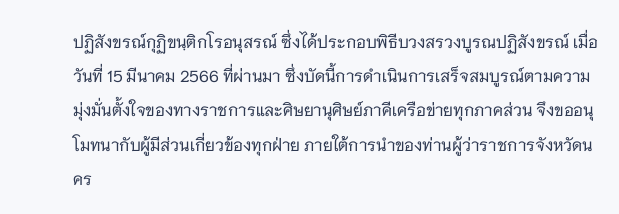ปฏิสังขรณ์กุฏิขนฺติกโรอนุสรณ์ ซึ่งได้ประกอบพิธีบวงสรวงบูรณปฏิสังขรณ์ เมื่อวันที่ 15 มีนาคม 2566 ที่ผ่านมา ซึ่งบัดนี้การดำเนินการเสร็จสมบูรณ์ตามความมุ่งมั่นตั้งใจของทางราชการและศิษยานุศิษย์ภาคีเครือข่ายทุกภาคส่วน จึงขออนุโมทนากับผู้มีส่วนเกี่ยวข้องทุกฝ่าย ภายใต้การนำของท่านผู้ว่าราชการจังหวัดนคร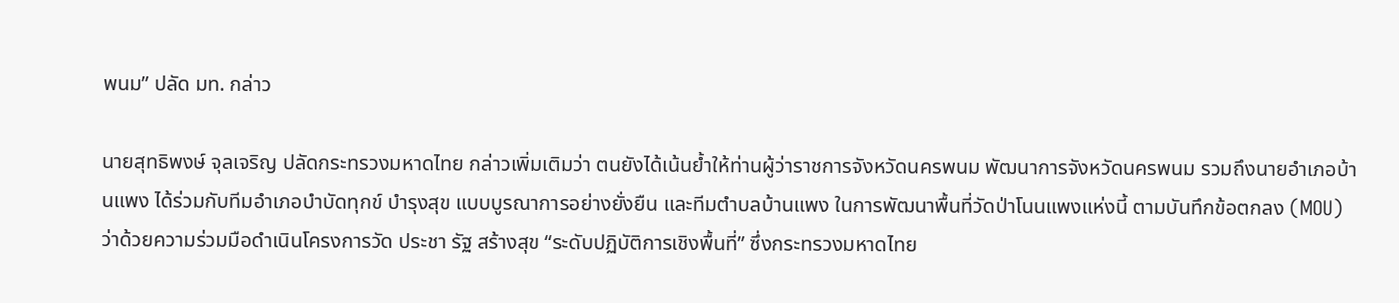พนม” ปลัด มท. กล่าว

นายสุทธิพงษ์ จุลเจริญ ปลัดกระทรวงมหาดไทย กล่าวเพิ่มเติมว่า ตนยังได้เน้นย้ำให้ท่านผู้ว่าราชการจังหวัดนครพนม พัฒนาการจังหวัดนครพนม รวมถึงนายอำเภอบ้านแพง ได้ร่วมกับทีมอำเภอบำบัดทุกข์ บำรุงสุข แบบบูรณาการอย่างยั่งยืน และทีมตำบลบ้านแพง ในการพัฒนาพื้นที่วัดป่าโนนแพงแห่งนี้ ตามบันทึกข้อตกลง (MOU) ว่าด้วยความร่วมมือดำเนินโครงการวัด ประชา รัฐ สร้างสุข “ระดับปฏิบัติการเชิงพื้นที่” ซึ่งกระทรวงมหาดไทย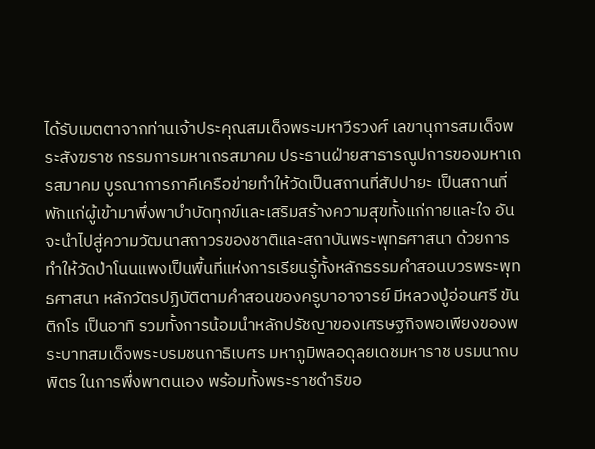ได้รับเมตตาจากท่านเจ้าประคุณสมเด็จพระมหาวีรวงศ์ เลขานุการสมเด็จพระสังฆราช กรรมการมหาเถรสมาคม ประธานฝ่ายสาธารณูปการของมหาเถรสมาคม บูรณาการภาคีเครือข่ายทำให้วัดเป็นสถานที่สัปปายะ เป็นสถานที่พักแก่ผู้เข้ามาพึ่งพาบำบัดทุกข์และเสริมสร้างความสุขทั้งแก่กายและใจ อันจะนำไปสู่ความวัฒนาสถาวรของชาติและสถาบันพระพุทธศาสนา ด้วยการทำให้วัดป่าโนนแพงเป็นพื้นที่แห่งการเรียนรู้ทั้งหลักธรรมคำสอนบวรพระพุทธศาสนา หลักวัตรปฏิบัติตามคำสอนของครูบาอาจารย์ มีหลวงปู่อ่อนศรี ขันติกโร เป็นอาทิ รวมทั้งการน้อมนำหลักปรัชญาของเศรษฐกิจพอเพียงของพระบาทสมเด็จพระบรมชนกาธิเบศร มหาภูมิพลอดุลยเดชมหาราช บรมนาถบพิตร ในการพึ่งพาตนเอง พร้อมทั้งพระราชดำริขอ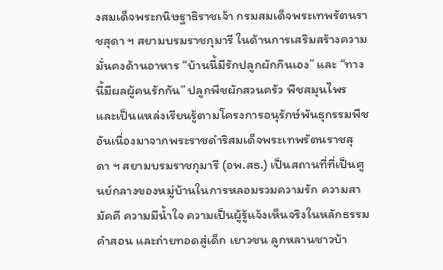งสมเด็จพระกนิษฐาธิราชเจ้า กรมสมเด็จพระเทพรัตนราชสุดา ฯ สยามบรมราชกุมารี ในด้านการเสริมสร้างความมั่นคงด้านอาหาร “บ้านนี้มีรักปลูกผักกินเอง” และ “ทางนี้มีผลผู้คนรักกัน” ปลูกพืชผักสวนครัว พืชสมุนไพร และเป็นแหล่งเรียนรู้ตามโครงการอนุรักษ์พันธุกรรมพืชอันเนื่องมาจากพระราชดำริสมเด็จพระเทพรัตนราชสุดา ฯ สยามบรมราชกุมารี (อพ.สธ.) เป็นสถานที่ที่เป็นศูนย์กลางของหมู่บ้านในการหลอมรวมความรัก ความสามัคคี ความมีน้ำใจ ความเป็นผู้รู้แจ้งเห็นจริงในหลักธรรมคำสอน และถ่ายทอดสู่เด็ก เยาวชน ลูกหลานชาวบ้า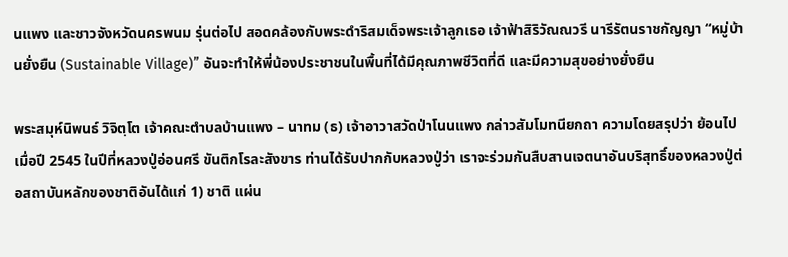นแพง และชาวจังหวัดนครพนม รุ่นต่อไป สอดคล้องกับพระดำริสมเด็จพระเจ้าลูกเธอ เจ้าฟ้าสิริวัณณวรี นารีรัตนราชกัญญา “หมู่บ้านยั่งยืน (Sustainable Village)” อันจะทำให้พี่น้องประชาชนในพื้นที่ได้มีคุณภาพชีวิตที่ดี และมีความสุขอย่างยั่งยืน

พระสมุห์นิพนธ์ วิจิตฺโต เจ้าคณะตำบลบ้านแพง – นาทม (ธ) เจ้าอาวาสวัดป่าโนนแพง กล่าวสัมโมทนียกถา ความโดยสรุปว่า ย้อนไปเมื่อปี 2545 ในปีที่หลวงปู่อ่อนศรี ขันติกโรละสังขาร ท่านได้รับปากกับหลวงปู่ว่า เราจะร่วมกันสืบสานเจตนาอันบริสุทธิ์ของหลวงปู่ต่อสถาบันหลักของชาติอันได้แก่ 1) ชาติ แผ่น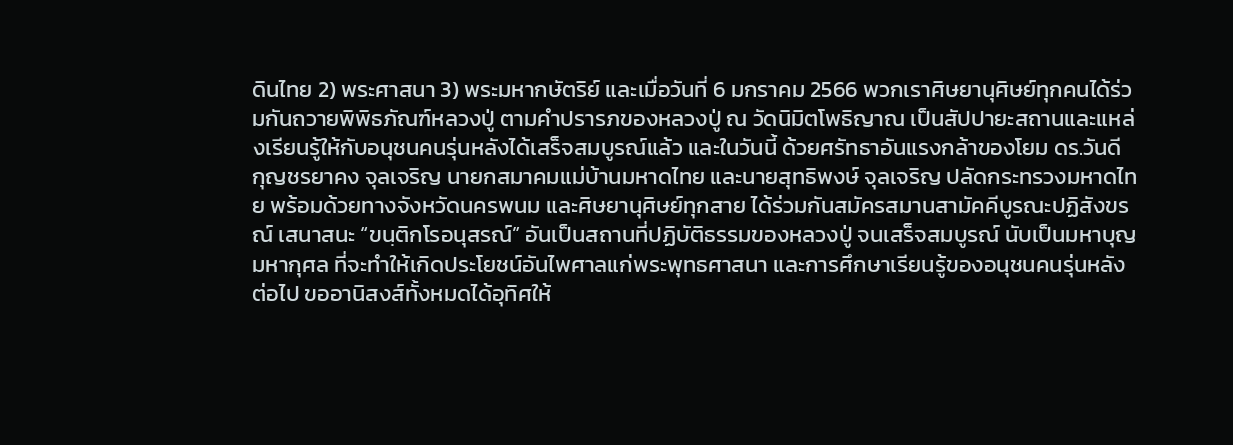ดินไทย 2) พระศาสนา 3) พระมหากษัตริย์ และเมื่อวันที่ 6 มกราคม 2566 พวกเราศิษยานุศิษย์ทุกคนได้ร่วมกันถวายพิพิธภัณฑ์หลวงปู่ ตามคำปรารภของหลวงปู่ ณ วัดนิมิตโพธิญาณ เป็นสัปปายะสถานและแหล่งเรียนรู้ให้กับอนุชนคนรุ่นหลังได้เสร็จสมบูรณ์แล้ว และในวันนี้ ด้วยศรัทธาอันแรงกล้าของโยม ดร.วันดี กุญชรยาคง จุลเจริญ นายกสมาคมแม่บ้านมหาดไทย และนายสุทธิพงษ์ จุลเจริญ ปลัดกระทรวงมหาดไทย พร้อมด้วยทางจังหวัดนครพนม และศิษยานุศิษย์ทุกสาย ได้ร่วมกันสมัครสมานสามัคคีบูรณะปฏิสังขรณ์ เสนาสนะ “ขนฺติกโรอนุสรณ์” อันเป็นสถานที่ปฏิบัติธรรมของหลวงปู่ จนเสร็จสมบูรณ์ นับเป็นมหาบุญมหากุศล ที่จะทำให้เกิดประโยชน์อันไพศาลแก่พระพุทธศาสนา และการศึกษาเรียนรู้ของอนุชนคนรุ่นหลังต่อไป ขออานิสงส์ทั้งหมดได้อุทิศให้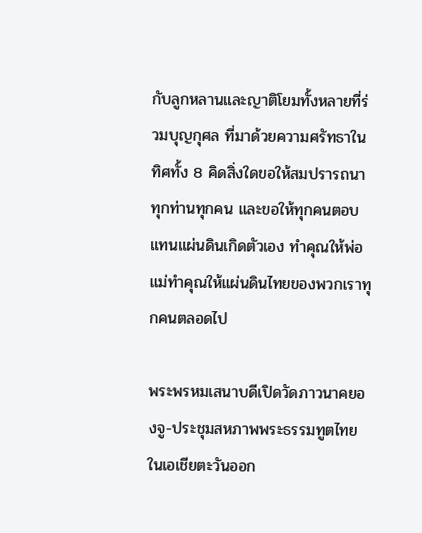กับลูกหลานและญาติโยมทั้งหลายที่ร่วมบุญกุศล ที่มาด้วยความศรัทธาในทิศทั้ง 8 คิดสิ่งใดขอให้สมปรารถนาทุกท่านทุกคน และขอให้ทุกคนตอบแทนแผ่นดินเกิดตัวเอง ทำคุณให้พ่อแม่ทำคุณให้แผ่นดินไทยของพวกเราทุกคนตลอดไป

พระพรหมเสนาบดีเปิดวัดภาวนาคยองจู-ประชุมสหภาพพระธรรมทูตไทยในเอเชียตะวันออก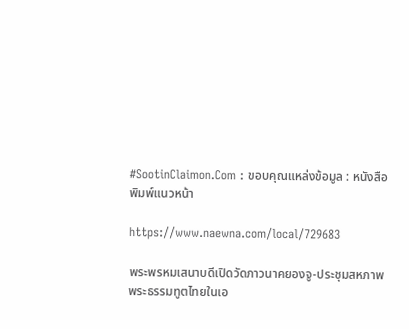#SootinClaimon.Com : ขอบคุณแหล่งข้อมูล : หนังสือพิมพ์แนวหน้า

https://www.naewna.com/local/729683

พระพรหมเสนาบดีเปิดวัดภาวนาคยองจู-ประชุมสหภาพพระธรรมทูตไทยในเอ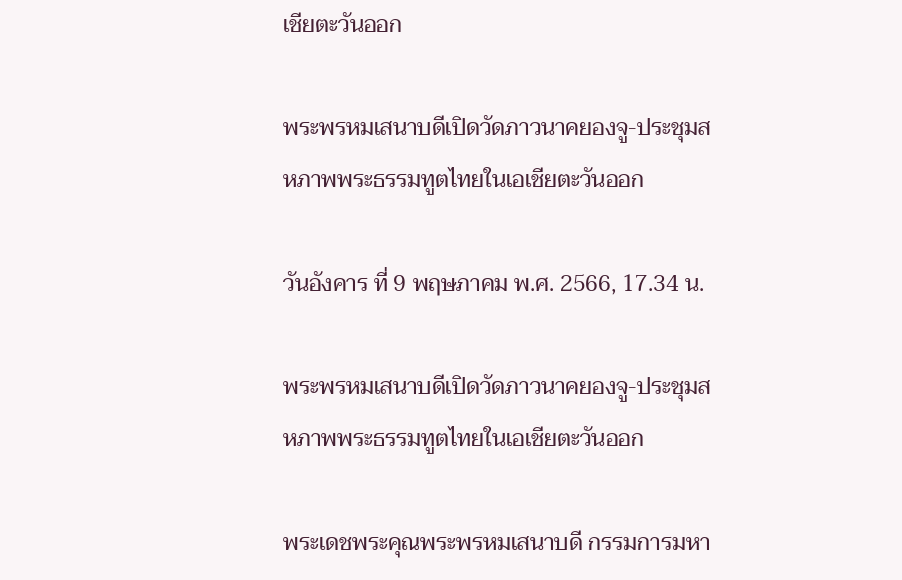เชียตะวันออก

พระพรหมเสนาบดีเปิดวัดภาวนาคยองจู-ประชุมสหภาพพระธรรมทูตไทยในเอเชียตะวันออก

วันอังคาร ที่ 9 พฤษภาคม พ.ศ. 2566, 17.34 น.

พระพรหมเสนาบดีเปิดวัดภาวนาคยองจู-ประชุมสหภาพพระธรรมทูตไทยในเอเชียตะวันออก

พระเดชพระคุณพระพรหมเสนาบดี กรรมการมหา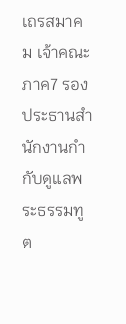เถรสมาคม เจ้าคณะภาค7 รองประธานสำนักงานกำกับดูแลพระธรรมทูต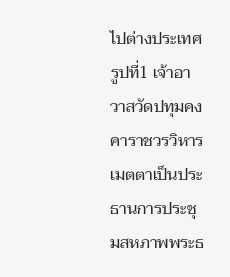ไปต่างประเทศ รูปที่1 เจ้าอาวาสวัดปทุมคงคาราชวรวิหาร เมตตาเป็นประธานการประชุมสหภาพพระธ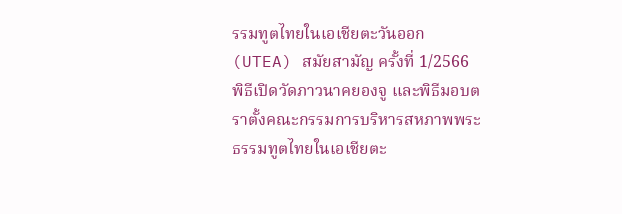รรมทูตไทยในเอเชียตะวันออก (UTEA) สมัยสามัญ ครั้งที่ 1/2566 พิธีเปิดวัดภาวนาคยองจู และพิธีมอบตราตั้งคณะกรรมการบริหารสหภาพพระธรรมทูตไทยในเอเชียตะ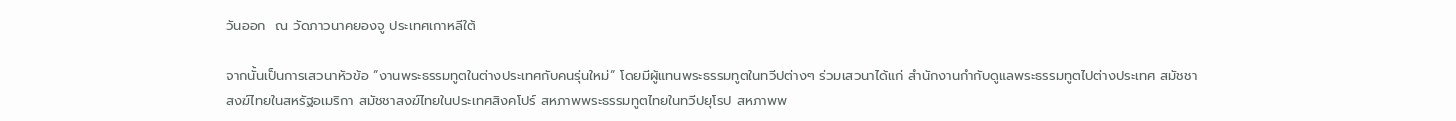วันออก  ณ วัดภาวนาคยองจู ประเทศเกาหลีใต้

จากนั้นเป็นการเสวนาหัวข้อ “งานพระธรรมทูตในต่างประเทศกับคนรุ่นใหม่“ โดยมีผู้แทนพระธรรมทูตในทวีปต่างๆ ร่วมเสวนาได้แก่ สำนักงานกำกับดูแลพระธรรมทูตไปต่างประเทศ สมัชชาสงฆ์ไทยในสหรัฐอเมริกา สมัชชาสงฆ์ไทยในประเทศสิงคโปร์ สหภาพพระธรรมทูตไทยในทวีปยุโรป สหภาพพ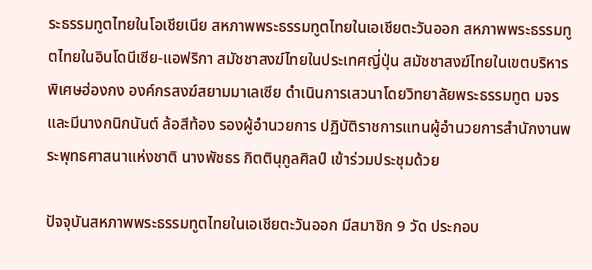ระธรรมทูตไทยในโอเชียเนีย สหภาพพระธรรมทูตไทยในเอเชียตะวันออก สหภาพพระธรรมทูตไทยในอินโดนีเซีย-แอฟริกา สมัชชาสงฆ์ไทยในประเทศญี่ปุ่น สมัชชาสงฆ์ไทยในเขตบริหารพิเศษฮ่องกง องค์กรสงฆ์สยามมาเลเซีย ดำเนินการเสวนาโดยวิทยาลัยพระธรรมทูต มจร และมีนางกนิกนันต์ ล้อสีท้อง รองผู้อำนวยการ ปฏิบัติราชการแทนผู้อำนวยการสำนักงานพระพุทธศาสนาแห่งชาติ นางพัชธร กิตตินุกูลศิลป์ เข้าร่วมประชุมด้วย

ปัจจุบันสหภาพพระธรรมทูตไทยในเอเชียตะวันออก มีสมาชิก 9 วัด ประกอบ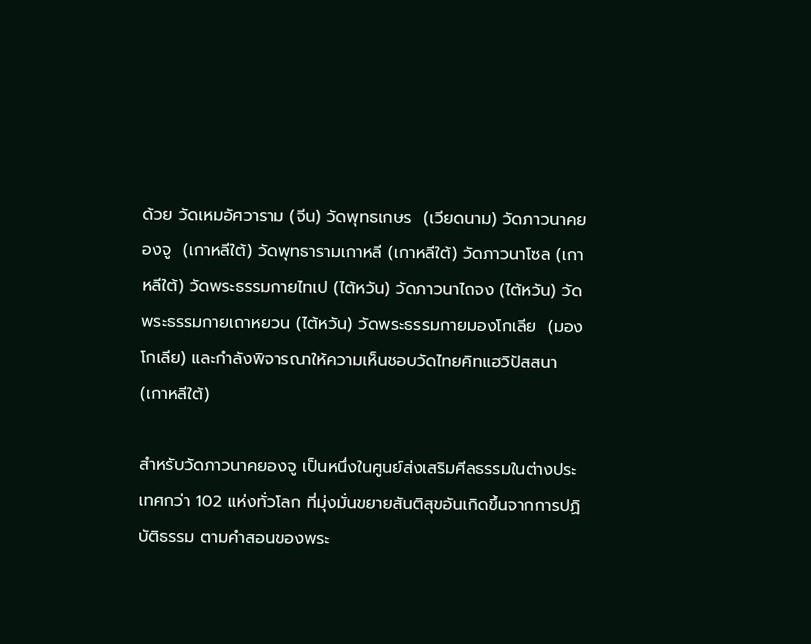ด้วย วัดเหมอัศวาราม (จีน) วัดพุทธเกษร  (เวียดนาม) วัดภาวนาคยองจู  (เกาหลีใต้) วัดพุทธารามเกาหลี (เกาหลีใต้) วัดภาวนาโซล (เกาหลีใต้) วัดพระธรรมกายไทเป (ไต้หวัน) วัดภาวนาไถจง (ไต้หวัน) วัดพระธรรมกายเถาหยวน (ไต้หวัน) วัดพระธรรมกายมองโกเลีย  (มองโกเลีย) และกำลังพิจารณาให้ความเห็นชอบวัดไทยคิทแฮวิปัสสนา (เกาหลีใต้)

สำหรับวัดภาวนาคยองจู เป็นหนึ่งในศูนย์ส่งเสริมศีลธรรมในต่างประเทศกว่า 102 แห่งทั่วโลก ที่มุ่งมั่นขยายสันติสุขอันเกิดขึ้นจากการปฏิบัติธรรม ตามคำสอนของพระ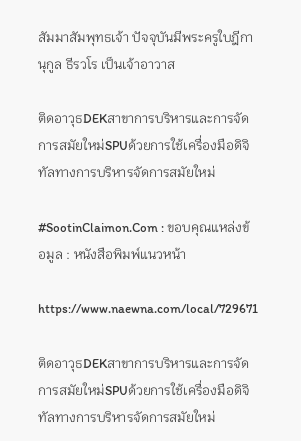สัมมาสัมพุทธเจ้า ปัจจุบันมีพระครูใบฎีกา นุกูล ธีรวโร เป็นเจ้าอาวาส

ติดอาวุธDEKสาขาการบริหารและการจัดการสมัยใหม่SPUด้วยการใช้เครื่องมือดิจิทัลทางการบริหารจัดการสมัยใหม่

#SootinClaimon.Com : ขอบคุณแหล่งข้อมูล : หนังสือพิมพ์แนวหน้า

https://www.naewna.com/local/729671

ติดอาวุธDEKสาขาการบริหารและการจัดการสมัยใหม่SPUด้วยการใช้เครื่องมือดิจิทัลทางการบริหารจัดการสมัยใหม่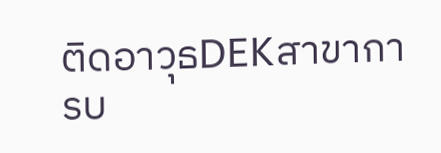ติดอาวุธDEKสาขาการบ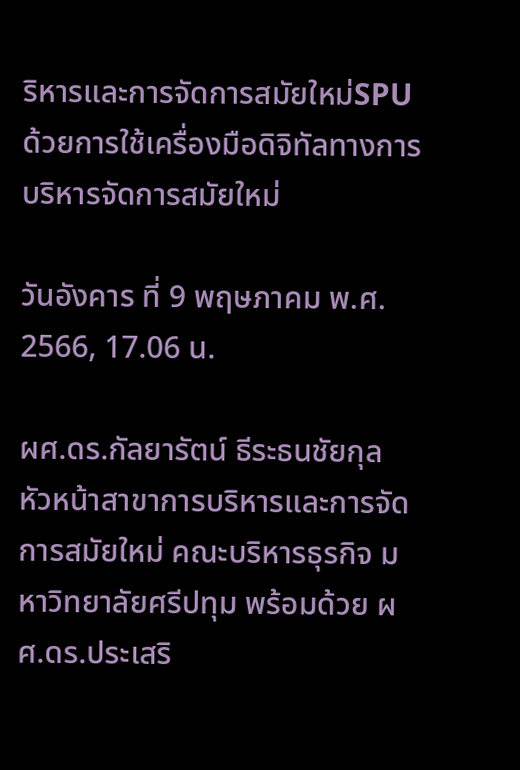ริหารและการจัดการสมัยใหม่SPUด้วยการใช้เครื่องมือดิจิทัลทางการบริหารจัดการสมัยใหม่

วันอังคาร ที่ 9 พฤษภาคม พ.ศ. 2566, 17.06 น.

ผศ.ดร.กัลยารัตน์ ธีระธนชัยกุล หัวหน้าสาขาการบริหารและการจัดการสมัยใหม่ คณะบริหารธุรกิจ มหาวิทยาลัยศรีปทุม พร้อมด้วย ผศ.ดร.ประเสริ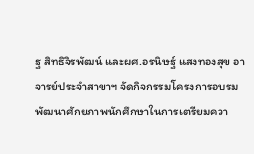ฐ สิทธิจิรพัฒน์ และผศ.อรนิษฐ์ แสงทองสุข อาจารย์ประจำสาขาฯ จัดกิจกรรมโครงการอบรม พัฒนาศักยภาพนักศึกษาในการเตรียมควา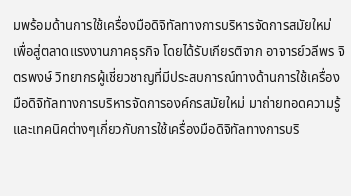มพร้อมด้านการใช้เครื่องมือดิจิทัลทางการบริหารจัดการสมัยใหม่ เพื่อสู่ตลาดแรงงานภาคธุรกิจ โดยได้รับเกียรติจาก อาจารย์วลีพร จิตรพงษ์ วิทยากรผู้เชี่ยวชาญที่มีประสบการณ์ทางด้านการใช้เครื่องมือดิจิทัลทางการบริหารจัดการองค์กรสมัยใหม่ มาถ่ายทอดความรู้และเทคนิคต่างๆเกี่ยวกับการใช้เครื่องมือดิจิทัลทางการบริ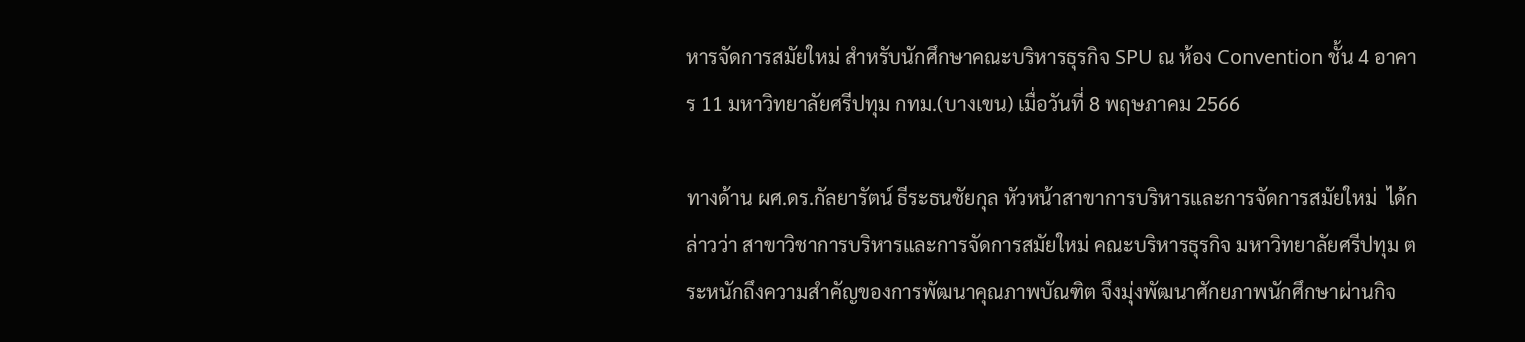หารจัดการสมัยใหม่ สำหรับนักศึกษาคณะบริหารธุรกิจ SPU ณ ห้อง Convention ชั้น 4 อาคาร 11 มหาวิทยาลัยศรีปทุม กทม.(บางเขน) เมื่อวันที่ 8 พฤษภาคม 2566

ทางด้าน ผศ.ดร.กัลยารัตน์ ธีระธนชัยกุล หัวหน้าสาขาการบริหารและการจัดการสมัยใหม่  ได้กล่าวว่า สาขาวิชาการบริหารและการจัดการสมัยใหม่ คณะบริหารธุรกิจ มหาวิทยาลัยศรีปทุม ตระหนักถึงความสำคัญของการพัฒนาคุณภาพบัณฑิต จึงมุ่งพัฒนาศักยภาพนักศึกษาผ่านกิจ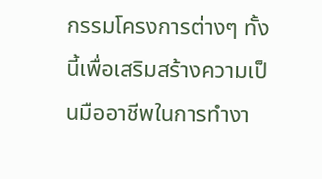กรรมโครงการต่างๆ ทั้งนี้เพื่อเสริมสร้างความเป็นมืออาชีพในการทำงา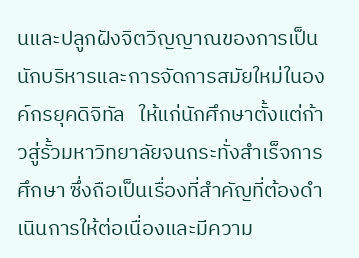นและปลูกฝังจิตวิญญาณของการเป็นนักบริหารและการจัดการสมัยใหม่ในองค์กรยุคดิจิทัล   ให้แก่นักศึกษาตั้งแต่ก้าวสู่รั้วมหาวิทยาลัยจนกระทั่งสำเร็จการศึกษา ซึ่งถือเป็นเรื่องที่สำคัญที่ต้องดำเนินการให้ต่อเนื่องและมีความ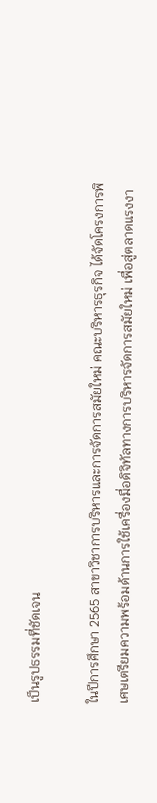เป็นรูปธรรมที่ชัดเจน

ในปีการศึกษา 2565 สาขาวิชาการบริหารและการจัดการสมัยใหม่ คณะบริหารธุรกิจ ได้จัดโครงการพิเศษเตรียมความพร้อมด้านการใช้เครื่องมื่อดิจิทัลทางการบริหารจัดการสมัยใหม่ เพื่อสู่ตลาดแรงงา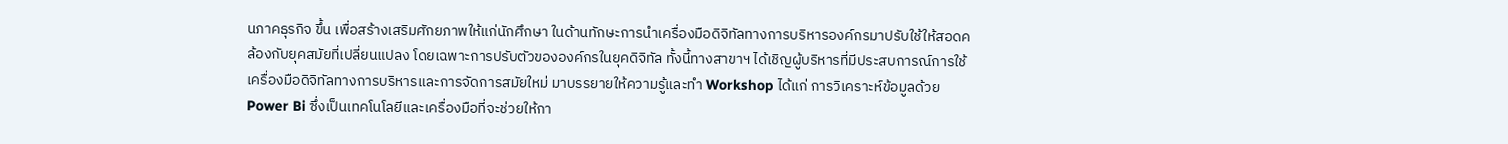นภาคธุรกิจ ขึ้น เพื่อสร้างเสริมศักยภาพให้แก่นักศึกษา ในด้านทักษะการนำเครื่องมือดิจิทัลทางการบริหารองค์กรมาปรับใช้ให้สอดคล้องกับยุคสมัยที่เปลี่ยนแปลง โดยเฉพาะการปรับตัวขององค์กรในยุคดิจิทัล ทั้งนี้ทางสาขาฯ ได้เชิญผู้บริหารที่มีประสบการณ์การใช้เครื่องมือดิจิทัลทางการบริหารและการจัดการสมัยใหม่ มาบรรยายให้ความรู้และทำ Workshop ได้แก่ การวิเคราะห์ข้อมูลด้วย Power Bi ซึ่งเป็นเทคโนโลยีและเครื่องมือที่จะช่วยให้กา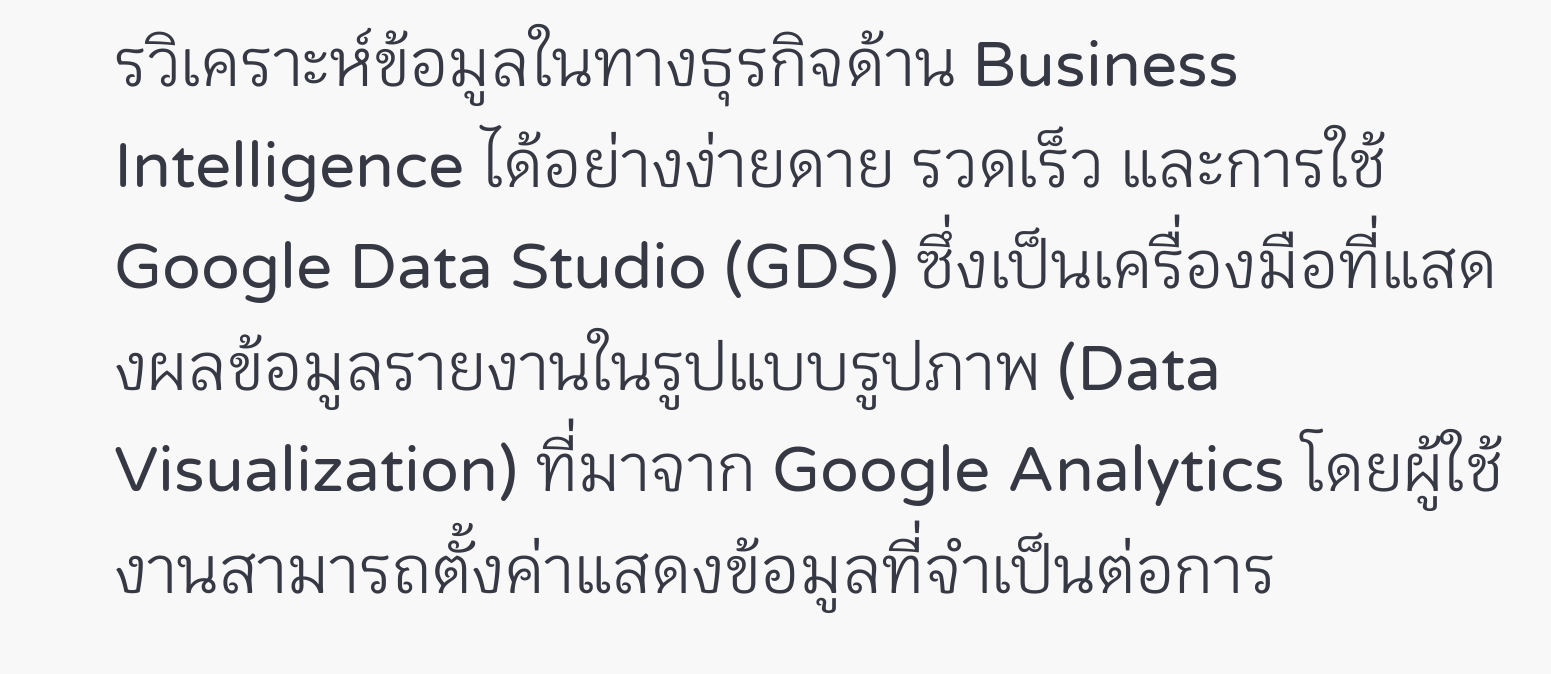รวิเคราะห์ข้อมูลในทางธุรกิจด้าน Business Intelligence ได้อย่างง่ายดาย รวดเร็ว และการใช้ Google Data Studio (GDS) ซึ่งเป็นเครื่องมือที่แสดงผลข้อมูลรายงานในรูปแบบรูปภาพ (Data Visualization) ที่มาจาก Google Analytics โดยผู้ใช้งานสามารถตั้งค่าแสดงข้อมูลที่จำเป็นต่อการ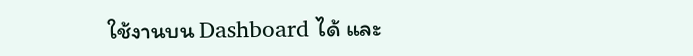ใช้งานบน Dashboard ได้ และ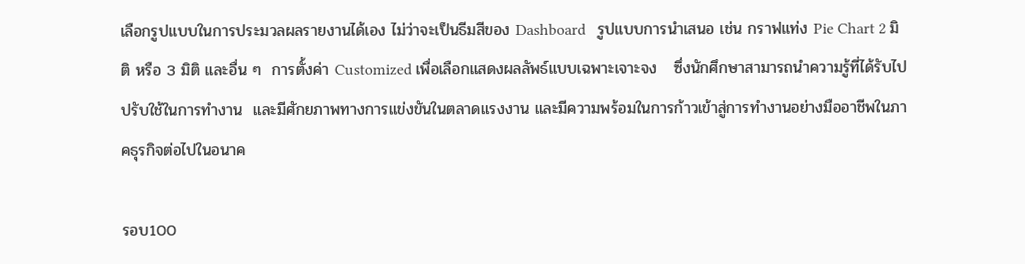เลือกรูปแบบในการประมวลผลรายงานได้เอง ไม่ว่าจะเป็นธีมสีของ Dashboard   รูปแบบการนำเสนอ เช่น กราฟแท่ง Pie Chart 2 มิติ หรือ 3 มิติ และอื่น ๆ  การตั้งค่า Customized เพื่อเลือกแสดงผลลัพธ์แบบเฉพาะเจาะจง   ซึ่งนักศึกษาสามารถนำความรู้ที่ได้รับไปปรับใช้ในการทำงาน  และมีศักยภาพทางการแข่งขันในตลาดแรงงาน และมีความพร้อมในการก้าวเข้าสู่การทำงานอย่างมืออาชีพในภาคธุรกิจต่อไปในอนาค

รอบ100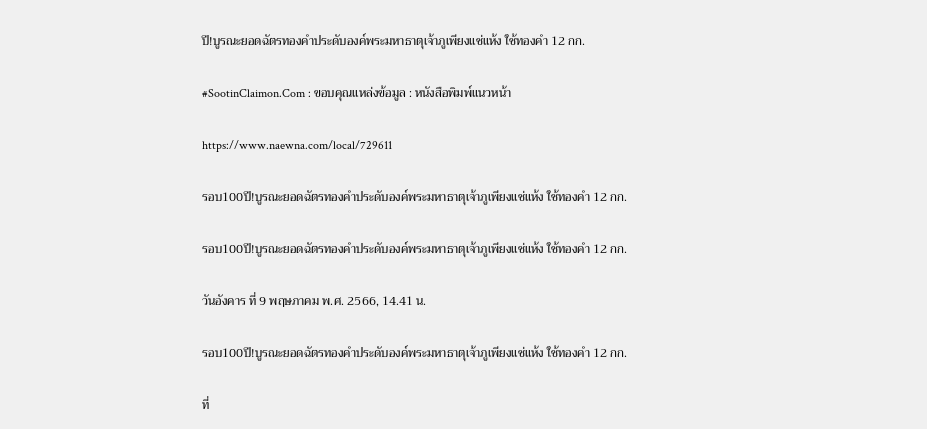ปี!บูรณะยอดฉัตรทองคำประดับองค์พระมหาธาตุเจ้าภูเพียงแช่แห้ง ใช้ทองคำ 12 กก.

#SootinClaimon.Com : ขอบคุณแหล่งข้อมูล : หนังสือพิมพ์แนวหน้า

https://www.naewna.com/local/729611

รอบ100ปี!บูรณะยอดฉัตรทองคำประดับองค์พระมหาธาตุเจ้าภูเพียงแช่แห้ง ใช้ทองคำ 12 กก.

รอบ100ปี!บูรณะยอดฉัตรทองคำประดับองค์พระมหาธาตุเจ้าภูเพียงแช่แห้ง ใช้ทองคำ 12 กก.

วันอังคาร ที่ 9 พฤษภาคม พ.ศ. 2566, 14.41 น.

รอบ100ปี!บูรณะยอดฉัตรทองคำประดับองค์พระมหาธาตุเจ้าภูเพียงแช่แห้ง ใช้ทองคำ 12 กก.

ที่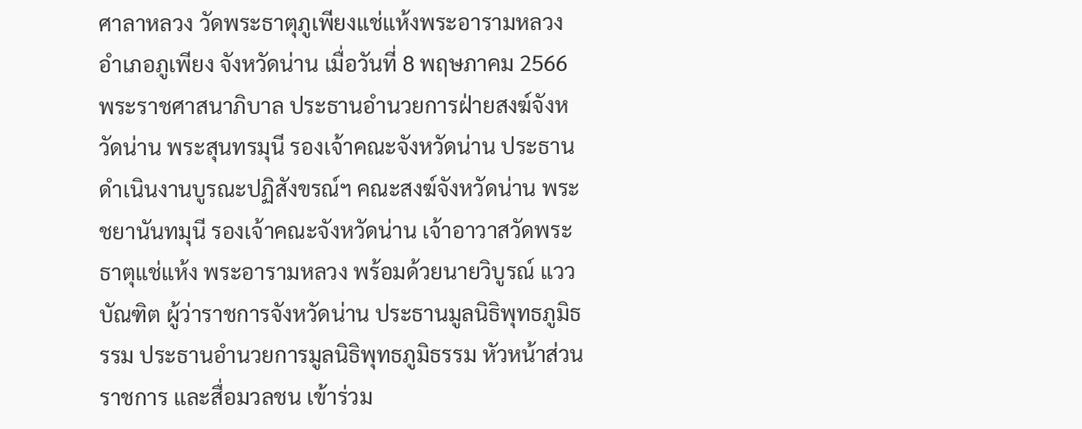ศาลาหลวง วัดพระธาตุภูเพียงแช่แห้งพระอารามหลวง อำเภอภูเพียง จังหวัดน่าน เมื่อวันที่ 8 พฤษภาคม 2566 พระราชศาสนาภิบาล ประธานอำนวยการฝ่ายสงฆ์จังหวัดน่าน พระสุนทรมุนี รองเจ้าคณะจังหวัดน่าน ประธานดำเนินงานบูรณะปฏิสังขรณ์ฯ คณะสงฆ์จังหวัดน่าน พระชยานันทมุนี รองเจ้าคณะจังหวัดน่าน เจ้าอาวาสวัดพระธาตุแช่แห้ง พระอารามหลวง พร้อมด้วยนายวิบูรณ์ แววบัณฑิต ผู้ว่าราชการจังหวัดน่าน ประธานมูลนิธิพุทธภูมิธรรม ประธานอำนวยการมูลนิธิพุทธภูมิธรรม หัวหน้าส่วนราชการ และสื่อมวลชน เข้าร่วม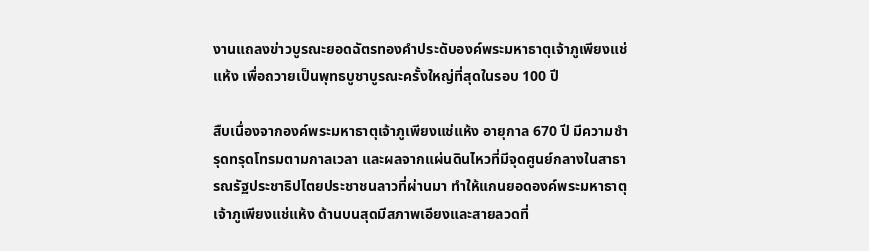งานแถลงข่าวบูรณะยอดฉัตรทองคำประดับองค์พระมหาธาตุเจ้าภูเพียงแช่แห้ง เพื่อถวายเป็นพุทธบูชาบูรณะครั้งใหญ่ที่สุดในรอบ 100 ปี

สืบเนื่องจากองค์พระมหาธาตุเจ้าภูเพียงแช่แห้ง อายุกาล 670 ปี มีความชำรุดทรุดโทรมตามกาลเวลา และผลจากแผ่นดินไหวที่มีจุดศูนย์กลางในสาธารณรัฐประชาธิปไตยประชาชนลาวที่ผ่านมา ทำให้แกนยอดองค์พระมหาธาตุเจ้าภูเพียงแช่แห้ง ด้านบนสุดมีสภาพเอียงและสายลวดที่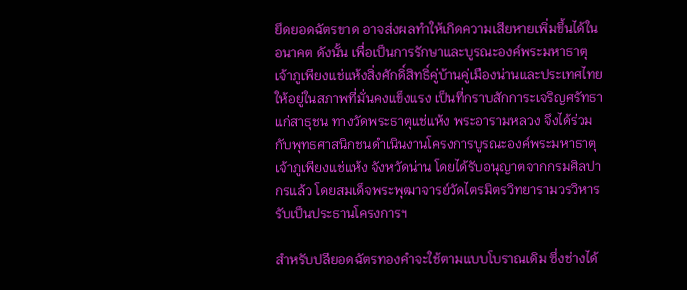ยึดยอดฉัตรขาด อาจส่งผลทำให้เกิดความเสียหายเพิ่มขึ้นได้ในอนาคต ดังนั้น เพื่อเป็นการรักษาและบูรณะองค์พระมหาธาตุเจ้าภูเพียงแช่แห้งสิ่งศักดิ์สิทธิ์คู่บ้านคู่เมืองน่านและประเทศไทย ให้อยู่ในสภาพที่มั่นคงแข็งแรง เป็นที่กราบสักการะเจริญศรัทธาแก่สาธุชน ทางวัดพระธาตุแช่แห้ง พระอารามหลวง จึงได้ร่วมกับพุทธศาสนิกชนดำเนินงานโครงการบูรณะองค์พระมหาธาตุเจ้าภูเพียงแช่แห้ง จังหวัดน่าน โดยได้รับอนุญาตจากกรมศิลปากรแล้ว โดยสมเด็จพระพุฒาจารย์วัดไตรมิตรวิทยารามวรวิหารรับเป็นประธานโครงการฯ

สำหรับปลียอดฉัตรทองคำจะใช้ตามแบบโบราณเดิม ซึ่งช่างได้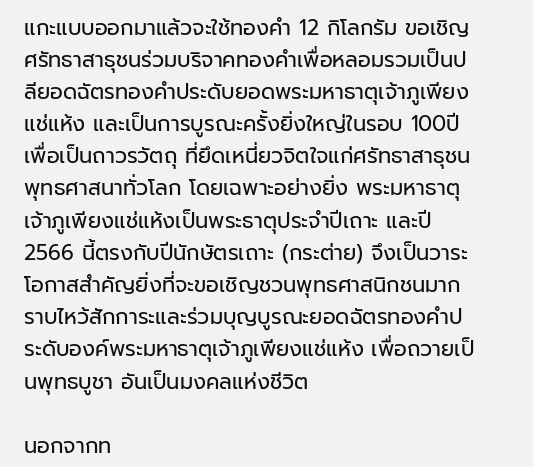แกะแบบออกมาแล้วจะใช้ทองคำ 12 กิโลกรัม ขอเชิญศรัทธาสาธุชนร่วมบริจาคทองคำเพื่อหลอมรวมเป็นปลียอดฉัตรทองคำประดับยอดพระมหาธาตุเจ้าภูเพียงแช่แห้ง และเป็นการบูรณะครั้งยิ่งใหญ่ในรอบ 100ปี เพื่อเป็นถาวรวัตถุ ที่ยึดเหนี่ยวจิตใจแก่ศรัทธาสาธุชน พุทธศาสนาทั่วโลก โดยเฉพาะอย่างยิ่ง พระมหาธาตุเจ้าภูเพียงแช่แห้งเป็นพระธาตุประจำปีเถาะ และปี 2566 นี้ตรงกับปีนักษัตรเถาะ (กระต่าย) จึงเป็นวาระโอกาสสำคัญยิ่งที่จะขอเชิญชวนพุทธศาสนิกชนมากราบไหว้สักการะและร่วมบุญบูรณะยอดฉัตรทองคำประดับองค์พระมหาธาตุเจ้าภูเพียงแช่แห้ง เพื่อถวายเป็นพุทธบูชา อันเป็นมงคลแห่งชีวิต

นอกจากท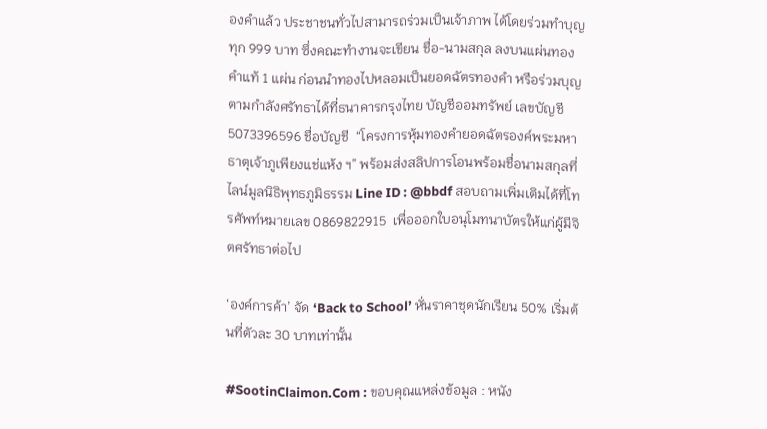องคำแล้ว ประชาชนทั่วไปสามารถร่วมเป็นเจ้าภาพ ได้โดยร่วมทำบุญ ทุก 999 บาท ซึ่งคณะทำงานจะเขียน ชื่อ-นามสกุล ลงบนแผ่นทองคำแท้ 1 แผ่น ก่อนนำทองไปหลอมเป็นยอดฉัตรทองคำ หรือร่วมบุญตามกำลังศรัทธาได้ที่ธนาคารกรุงไทย บัญชีออมทรัพย์ เลขบัญชี 5073396596 ชื่อบัญชี  “โครงการหุ้มทองคำยอดฉัตรองค์พระมหาธาตุเจ้าภูเพียงแช่แห้ง ฯ” พร้อมส่งสลิปการโอนพร้อมชื่อนามสกุลที่ไลน์มูลนิธิพุทธภูมิธรรม Line ID : @bbdf สอบถามเพิ่มเติมได้ที่โทรศัพท์หมายเลข 0869822915  เพื่อออกใบอนุโมทนาบัตรให้แก่ผู้มีจิตศรัทธาต่อไป

‘องค์การค้า’ จัด ‘Back to School’ หั่นราคาชุดนักเรียน 50% เริ่มต้นที่ตัวละ 30 บาทเท่านั้น

#SootinClaimon.Com : ขอบคุณแหล่งข้อมูล : หนัง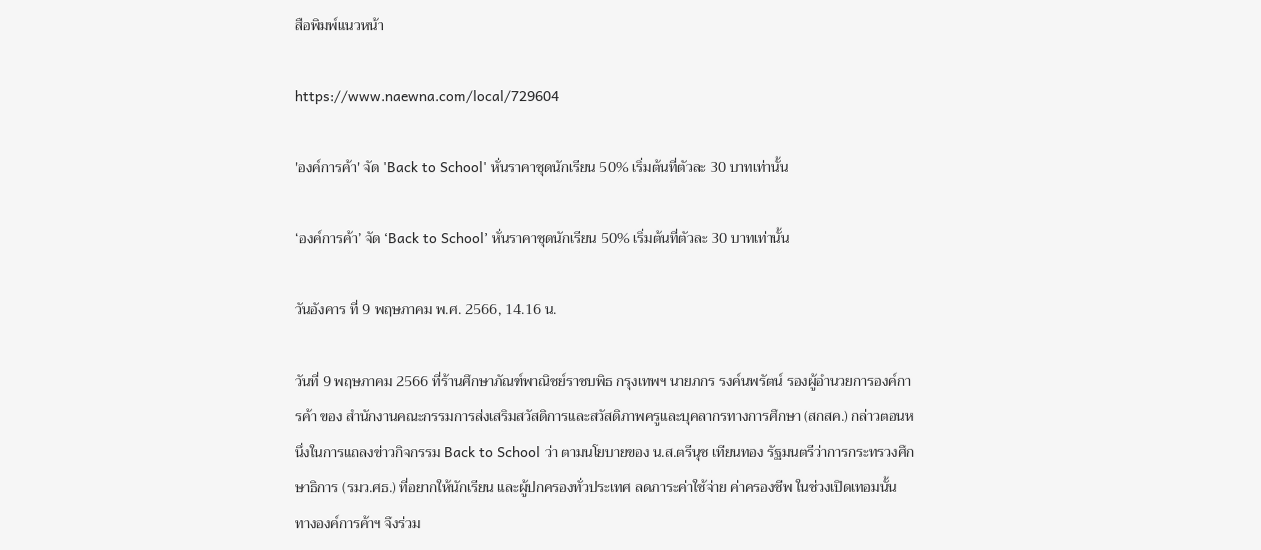สือพิมพ์แนวหน้า

https://www.naewna.com/local/729604

'องค์การค้า' จัด 'Back to School' หั่นราคาชุดนักเรียน 50% เริ่มต้นที่ตัวละ 30 บาทเท่านั้น

‘องค์การค้า’ จัด ‘Back to School’ หั่นราคาชุดนักเรียน 50% เริ่มต้นที่ตัวละ 30 บาทเท่านั้น

วันอังคาร ที่ 9 พฤษภาคม พ.ศ. 2566, 14.16 น.

วันที่ 9 พฤษภาคม 2566 ที่ร้านศึกษาภัณฑ์พาณิชย์ราชบพิธ กรุงเทพฯ นายภกร รงค์นพรัตน์ รองผู้อำนวยการองค์การค้า ของ สำนักงานคณะกรรมการส่งเสริมสวัสดิการและสวัสดิภาพครูและบุคลากรทางการศึกษา (สกสค.) กล่าวตอนหนึ่งในการแถลงข่าวกิจกรรม Back to School ว่า ตามนโยบายของ น.ส.ตรีนุช เทียนทอง รัฐมนตรีว่าการกระทรวงศึกษาธิการ (รมว.ศธ.) ที่อยากให้นักเรียน และผู้ปกครองทั่วประเทศ ลดภาระค่าใช้จ่าย ค่าครองชีพ ในช่วงเปิดเทอมนั้น  ทางองค์การค้าฯ จึงร่วม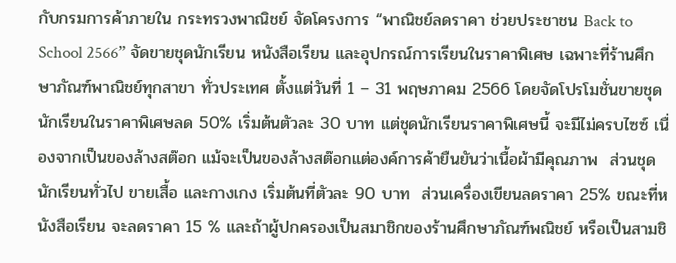กับกรมการค้าภายใน กระทรวงพาณิชย์ จัดโครงการ “พาณิชย์ลดราคา ช่วยประชาชน Back to School 2566” จัดขายชุดนักเรียน หนังสือเรียน และอุปกรณ์การเรียนในราคาพิเศษ เฉพาะที่ร้านศึกษาภัณฑ์พาณิชย์ทุกสาขา ทั่วประเทศ ตั้งแต่วันที่ 1 – 31 พฤษภาคม 2566 โดยจัดโปรโมชั่นขายชุดนักเรียนในราคาพิเศษลด 50% เริ่มต้นตัวละ 30 บาท แต่ชุดนักเรียนราคาพิเศษนี้ จะมีไม่ครบไซซ์ เนื่องจากเป็นของล้างสต๊อก แม้จะเป็นของล้างสต๊อกแต่องค์การค้ายืนยันว่าเนื้อผ้ามีคุณภาพ  ส่วนชุดนักเรียนทั่วไป ขายเสื้อ และกางเกง เริ่มต้นที่ตัวละ 90 บาท  ส่วนเครื่องเขียนลดราคา 25% ขณะที่หนังสือเรียน จะลดราคา 15 % และถ้าผู้ปกครองเป็นสมาชิกของร้านศึกษาภัณฑ์พณิชย์ หรือเป็นสามชิ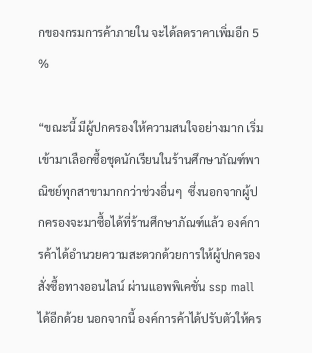กของกรมการค้าภายใน จะได้ลดราคาเพิ่มอีก 5 %

“ขณะนี้ มีผู้ปกครองให้ความสนใจอย่างมาก เริ่มเข้ามาเลือกซื้อชุดนักเรียนในร้านศึกษาภัณฑ์พาณิชย์ทุกสาขามากกว่าช่วงอื่นๆ  ซึ่งนอกจากผู้ปกครองจะมาซื้อได้ที่ร้านศึกษาภัณฑ์แล้ว องค์การค้าได้อำนวยความสะดวกด้วยการให้ผู้ปกครองสั่งซื้อทางออนไลน์ ผ่านแอพพิเคชั่น ssp mall ได้อีกด้วย นอกจากนี้ องค์การค้าได้ปรับตัวให้คร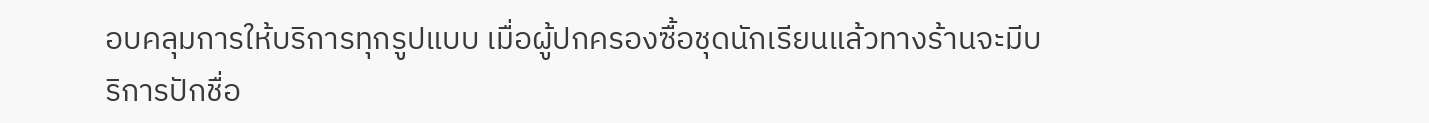อบคลุมการให้บริการทุกรูปแบบ เมื่อผู้ปกครองซื้อชุดนักเรียนแล้วทางร้านจะมีบริการปักชื่อ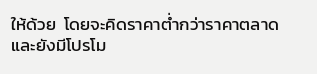ให้ด้วย  โดยจะคิดราคาต่ำกว่าราคาตลาด และยังมีโปรโม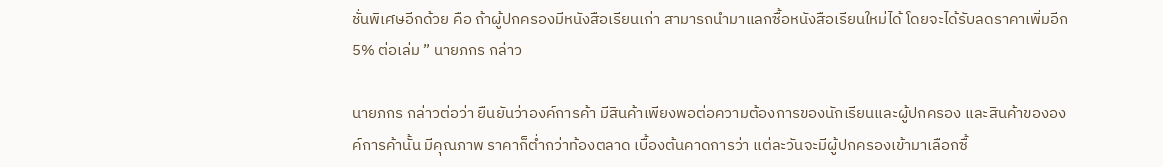ชั่นพิเศษอีกด้วย คือ ถ้าผู้ปกครองมีหนังสือเรียนเก่า สามารถนำมาแลกซื้อหนังสือเรียนใหม่ได้ โดยจะได้รับลดราคาเพิ่มอีก 5% ต่อเล่ม ” นายภกร กล่าว

นายภกร กล่าวต่อว่า ยืนยันว่าองค์การค้า มีสินค้าเพียงพอต่อความต้องการของนักเรียนและผู้ปกครอง และสินค้าขององค์การค้านั้น มีคุณภาพ ราคาก็ต่ำกว่าท้องตลาด เบื้องต้นคาดการว่า แต่ละวันจะมีผู้ปกครองเข้ามาเลือกซื้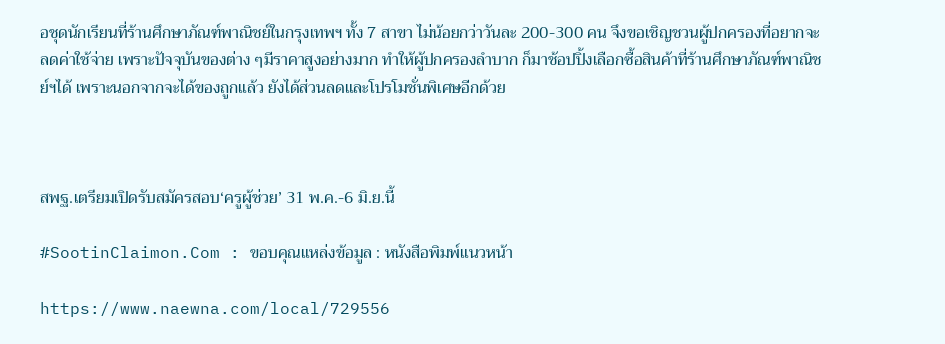อชุดนักเรียนที่ร้านศึกษาภัณฑ์พาณิชย์ในกรุงเทพฯ ทั้ง 7 สาขา ไม่น้อยกว่าวันละ 200-300 คน จึงขอเชิญชวนผู้ปกครองที่อยากจะลดค่าใช้จ่าย เพราะปัจจุบันของต่าง ๆมีราคาสูงอย่างมาก ทำให้ผู้ปกครองลำบาก ก็มาช้อปปิ้งเลือกซื้อสินค้าที่ร้านศึกษาภัณฑ์พาณิชย์ฯได้ เพราะนอกจากจะได้ของถูกแล้ว ยังได้ส่วนลดและโปรโมชั่นพิเศษอีกด้วย



สพฐ.เตรียมเปิดรับสมัครสอบ‘ครูผู้ช่วย’ 31 พ.ค.-6 มิ.ย.นี้

#SootinClaimon.Com : ขอบคุณแหล่งข้อมูล : หนังสือพิมพ์แนวหน้า

https://www.naewna.com/local/729556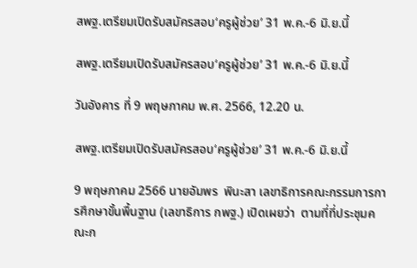สพฐ.เตรียมเปิดรับสมัครสอบ‘ครูผู้ช่วย’ 31 พ.ค.-6 มิ.ย.นี้

สพฐ.เตรียมเปิดรับสมัครสอบ‘ครูผู้ช่วย’ 31 พ.ค.-6 มิ.ย.นี้

วันอังคาร ที่ 9 พฤษภาคม พ.ศ. 2566, 12.20 น.

สพฐ.เตรียมเปิดรับสมัครสอบ‘ครูผู้ช่วย’ 31 พ.ค.-6 มิ.ย.นี้

9 พฤษภาคม 2566 นายอัมพร  พินะสา เลขาธิการคณะกรรมการการศึกษาขั้นพื้นฐาน (เลขาธิการ กพฐ.) เปิดเผยว่า  ตามที่ที่ประชุมคณะก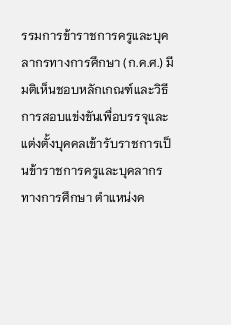รรมการข้าราชการครูและบุคลากรทางการศึกษา (ก.ค.ศ.) มีมติเห็นชอบหลักเกณฑ์และวิธีการสอบแข่งขันเพื่อบรรจุและแต่งตั้งบุคคลเข้ารับราชการเป็นข้าราชการครูและบุคลากรทางการศึกษา ตำแหน่งค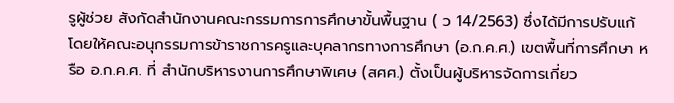รูผู้ช่วย สังกัดสำนักงานคณะกรรมการการศึกษาขั้นพื้นฐาน ( ว 14/2563) ซึ่งได้มีการปรับแก้ โดยให้คณะอนุกรรมการข้าราชการครูและบุคลากรทางการศึกษา (อ.ก.ค.ศ.) เขตพื้นที่การศึกษา หรือ อ.ก.ค.ศ. ที่ สำนักบริหารงานการศึกษาพิเศษ (สศศ.) ตั้งเป็นผู้บริหารจัดการเกี่ยว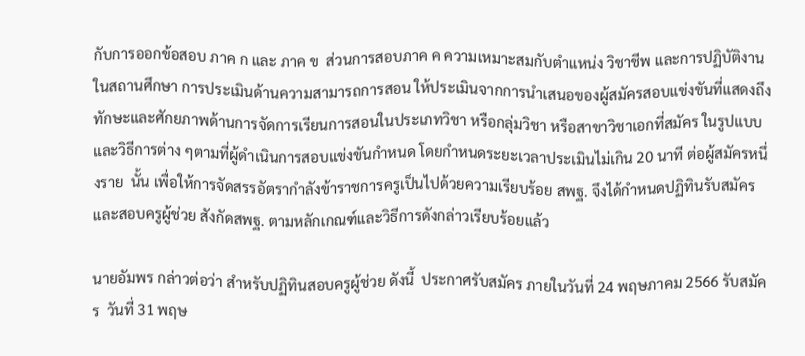กับการออกข้อสอบ ภาค ก และ ภาค ข  ส่วนการสอบภาค ค ความเหมาะสมกับตำแหน่ง วิชาชีพ และการปฏิบัติงานในสถานศึกษา การประเมินด้านความสามารถการสอน ให้ประเมินจากการนำเสนอของผู้สมัครสอบแข่งขันที่แสดงถึงทักษะและศักยภาพด้านการจัดการเรียนการสอนในประเภทวิชา หรือกลุ่มวิชา หรือสาขาวิชาเอกที่สมัคร ในรูปแบบและวิธีการต่าง ๆตามที่ผู้ดำเนินการสอบแข่งขันกำหนด โดยกำหนดระยะเวลาประเมินไม่เกิน 20 นาที ต่อผู้สมัครหนึ่งราย  นั้น เพื่อให้การจัดสรรอัตรากำลังข้าราชการครูเป็นไปด้วยความเรียบร้อย สพฐ. จึงได้กำหนดปฏิทินรับสมัครและสอบครูผู้ช่วย สังกัดสพฐ. ตามหลักเกณฑ์และวิธีการดังกล่าวเรียบร้อยแล้ว

นายอัมพร กล่าวต่อว่า สำหรับปฏิทินสอบครูผู้ช่วย ดังนี้  ประกาศรับสมัคร ภายในวันที่ 24 พฤษภาคม 2566 รับสมัคร  วันที่ 31 พฤษ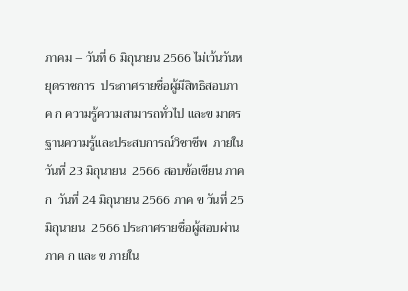ภาคม – วันที่ 6 มิถุนายน 2566 ไม่เว้นวันหยุดราชการ  ประกาศรายชื่อผู้มีสิทธิสอบภาค ก ความรู้ความสามารถทั่วไป และข มาตรฐานความรู้และประสบการณ์วิชาชีพ  ภายในวันที่ 23 มิถุนายน  2566 สอบข้อเขียน ภาค ก  วันที่ 24 มิถุนายน 2566 ภาค ข วันที่ 25 มิถุนายน  2566 ประกาศรายชื่อผู้สอบผ่านภาค ก และ ข ภายใน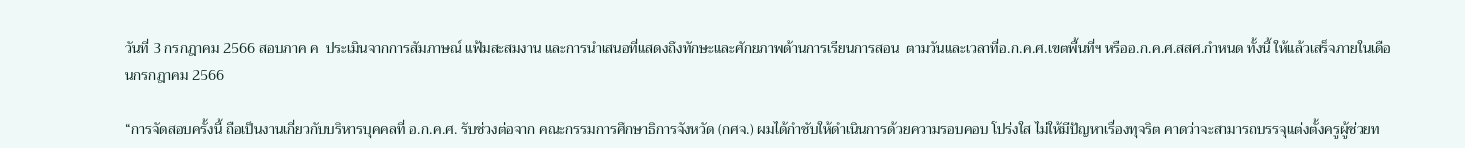วันที่ 3 กรกฎาคม 2566 สอบภาค ค  ประเมินจากการสัมภาษณ์ แฟ้มสะสมงาน และการนำเสนอที่แสดงถึงทักษะและศักยภาพด้านการเรียนการสอน  ตามวันและเวลาที่อ.ก.ค.ศ.เขตพื้นที่ฯ หรืออ.ก.ค.ศ.สสศ.กำหนด ทั้งนี้ ให้แล้วเสร็จภายในเดือนกรกฎาคม 2566

“การจัดสอบครั้งนี้ ถือเป็นงานเกี่ยวกับบริหารบุคคลที่ อ.ก.ค.ศ. รับช่วงต่อจาก คณะกรรมการศึกษาธิการจังหวัด (กศจ.) ผมได้กำชับให้ดำเนินการด้วยความรอบคอบ โปร่งใส ไม่ให้มีปัญหาเรื่องทุจริต คาดว่าจะสามารถบรรจุแต่งตั้งครูผู้ช่วยท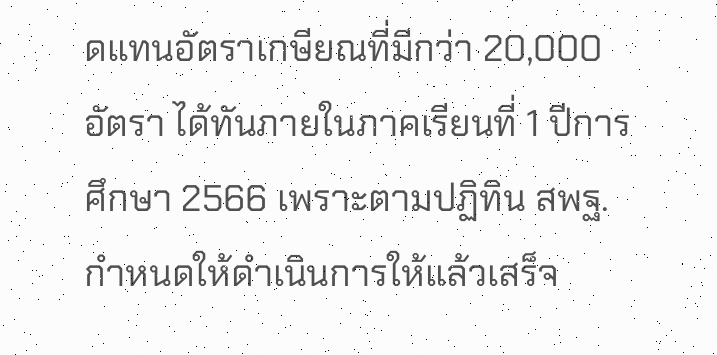ดแทนอัตราเกษียณที่มีกว่า 20,000 อัตรา ได้ทันภายในภาคเรียนที่ 1 ปีการศึกษา 2566 เพราะตามปฏิทิน สพฐ. กำหนดให้ดำเนินการให้แล้วเสร็จ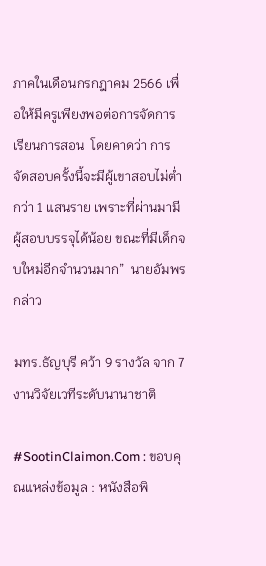ภาคในเดือนกรกฎาคม 2566 เพื่อให้มีครูเพียงพอต่อการจัดการเรียนการสอน  โดยคาดว่า การจัดสอบครั้งนี้จะมีผู้เขาสอบไม่ต่ำกว่า 1 แสนราย เพราะที่ผ่านมามีผู้สอบบรรจุได้น้อย ขณะที่มีเด็กจบใหม่อีกจำนวนมาก”  นายอัมพร กล่าว

มทร.ธัญบุรี คว้า 9 รางวัล จาก 7 งานวิจัยเวทีระดับนานาชาติ

#SootinClaimon.Com : ขอบคุณแหล่งข้อมูล : หนังสือพิ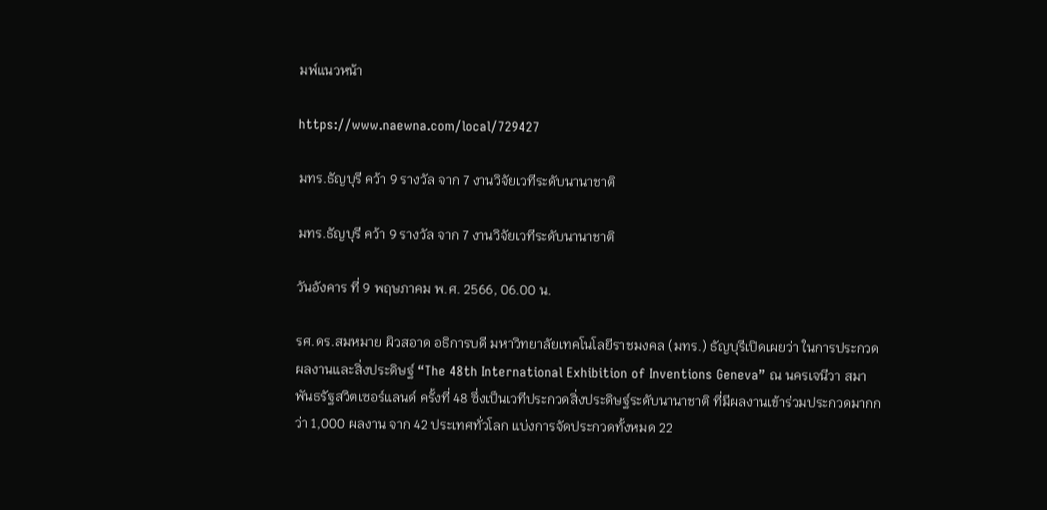มพ์แนวหน้า

https://www.naewna.com/local/729427

มทร.ธัญบุรี คว้า 9 รางวัล จาก 7 งานวิจัยเวทีระดับนานาชาติ

มทร.ธัญบุรี คว้า 9 รางวัล จาก 7 งานวิจัยเวทีระดับนานาชาติ

วันอังคาร ที่ 9 พฤษภาคม พ.ศ. 2566, 06.00 น.

รศ.ดร.สมหมาย ผิวสอาด อธิการบดี มหาวิทยาลัยเทคโนโลยีราชมงคล (มทร.) ธัญบุรีเปิดเผยว่า ในการประกวดผลงานและสิ่งประดิษฐ์ “The 48th International Exhibition of Inventions Geneva” ณ นครเจนีวา สมาพันธรัฐสวิตเซอร์แลนด์ ครั้งที่ 48 ซึ่งเป็นเวทีประกวดสิ่งประดิษฐ์ระดับนานาชาติ ที่มีผลงานเข้าร่วมประกวดมากกว่า 1,000 ผลงาน จาก 42 ประเทศทั่วโลก แบ่งการจัดประกวดทั้งหมด 22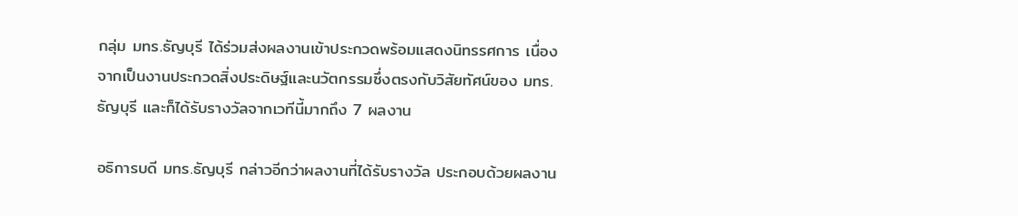กลุ่ม มทร.ธัญบุรี ได้ร่วมส่งผลงานเข้าประกวดพร้อมแสดงนิทรรศการ เนื่องจากเป็นงานประกวดสิ่งประดิษฐ์และนวัตกรรมซึ่งตรงกับวิสัยทัศน์ของ มทร.ธัญบุรี และก็ได้รับรางวัลจากเวทีนี้มากถึง 7 ผลงาน

อธิการบดี มทร.ธัญบุรี กล่าวอีกว่าผลงานที่ได้รับรางวัล ประกอบด้วยผลงาน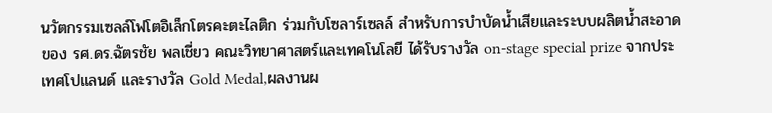นวัตกรรมเซลล์โฟโตอิเล็กโตรคะตะไลติก ร่วมกับโซลาร์เซลล์ สำหรับการบำบัดน้ำเสียและระบบผลิตน้ำสะอาด ของ รศ.ดร.ฉัตรชัย พลเชี่ยว คณะวิทยาศาสตร์และเทคโนโลยี ได้รับรางวัล on-stage special prize จากประเทศโปแลนด์ และรางวัล Gold Medal,ผลงานผ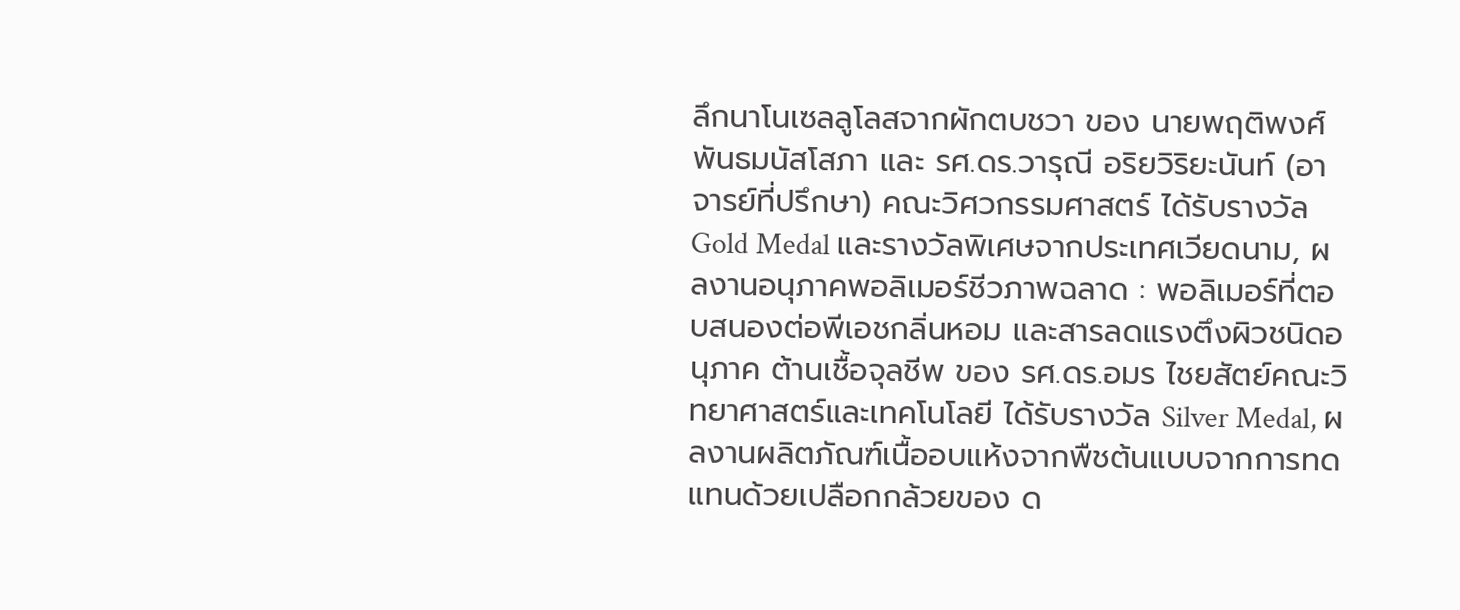ลึกนาโนเซลลูโลสจากผักตบชวา ของ นายพฤติพงศ์ พันธมนัสโสภา และ รศ.ดร.วารุณี อริยวิริยะนันท์ (อาจารย์ที่ปรึกษา) คณะวิศวกรรมศาสตร์ ได้รับรางวัล Gold Medal และรางวัลพิเศษจากประเทศเวียดนาม, ผลงานอนุภาคพอลิเมอร์ชีวภาพฉลาด : พอลิเมอร์ที่ตอบสนองต่อพีเอชกลิ่นหอม และสารลดแรงตึงผิวชนิดอนุภาค ต้านเชื้อจุลชีพ ของ รศ.ดร.อมร ไชยสัตย์คณะวิทยาศาสตร์และเทคโนโลยี ได้รับรางวัล Silver Medal, ผลงานผลิตภัณฑ์เนื้ออบแห้งจากพืชต้นแบบจากการทดแทนด้วยเปลือกกล้วยของ ด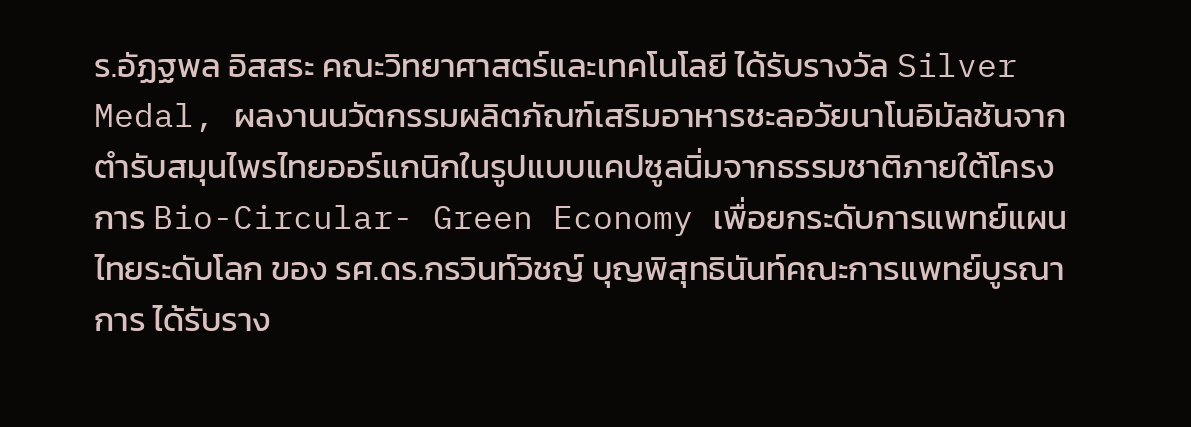ร.อัฏฐพล อิสสระ คณะวิทยาศาสตร์และเทคโนโลยี ได้รับรางวัล Silver Medal, ผลงานนวัตกรรมผลิตภัณฑ์เสริมอาหารชะลอวัยนาโนอิมัลชันจากตำรับสมุนไพรไทยออร์แกนิกในรูปแบบแคปซูลนิ่มจากธรรมชาติภายใต้โครงการ Bio-Circular- Green Economy เพื่อยกระดับการแพทย์แผนไทยระดับโลก ของ รศ.ดร.กรวินท์วิชญ์ บุญพิสุทธินันท์คณะการแพทย์บูรณาการ ได้รับราง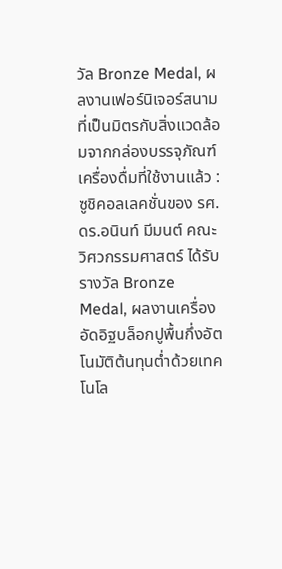วัล Bronze Medal, ผลงานเฟอร์นิเจอร์สนามที่เป็นมิตรกับสิ่งแวดล้อมจากกล่องบรรจุภัณฑ์เครื่องดื่มที่ใช้งานแล้ว : ซูชิคอลเลคชั่นของ รศ.ดร.อนินท์ มีมนต์ คณะวิศวกรรมศาสตร์ ได้รับรางวัล Bronze Medal, ผลงานเครื่องอัดอิฐบล็อกปูพื้นกึ่งอัตโนมัติต้นทุนต่ำด้วยเทคโนโล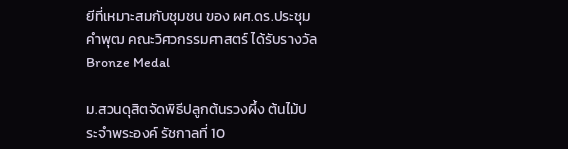ยีที่เหมาะสมกับชุมชน ของ ผศ.ดร.ประชุมคำพุฒ คณะวิศวกรรมศาสตร์ ได้รับรางวัล Bronze Medal

ม.สวนดุสิตจัดพิธีปลูกต้นรวงผึ้ง ต้นไม้ประจำพระองค์ รัชกาลที่ 10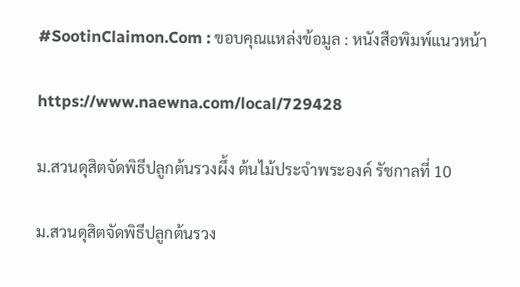#SootinClaimon.Com : ขอบคุณแหล่งข้อมูล : หนังสือพิมพ์แนวหน้า

https://www.naewna.com/local/729428

ม.สวนดุสิตจัดพิธีปลูกต้นรวงผึ้ง ต้นไม้ประจำพระองค์ รัชกาลที่ 10

ม.สวนดุสิตจัดพิธีปลูกต้นรวง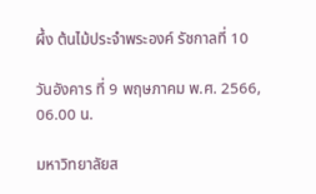ผึ้ง ต้นไม้ประจำพระองค์ รัชกาลที่ 10

วันอังคาร ที่ 9 พฤษภาคม พ.ศ. 2566, 06.00 น.

มหาวิทยาลัยส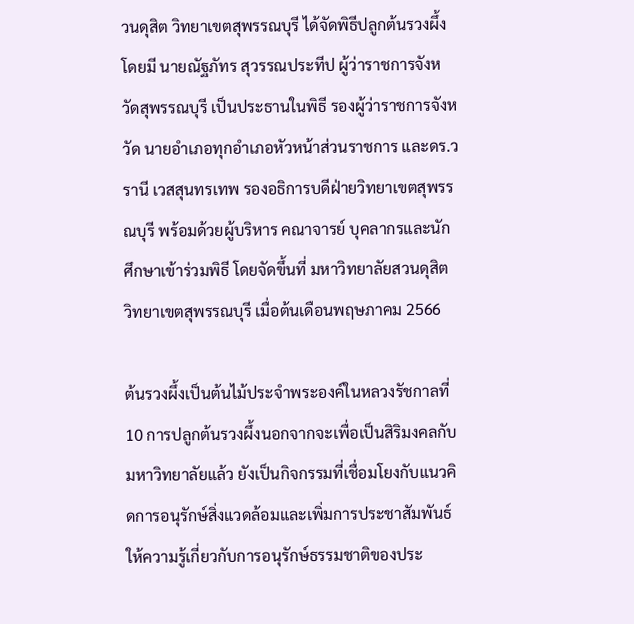วนดุสิต วิทยาเขตสุพรรณบุรี ได้จัดพิธีปลูกต้นรวงผึ้ง โดยมี นายณัฐภัทร สุวรรณประทีป ผู้ว่าราชการจังหวัดสุพรรณบุรี เป็นประธานในพิธี รองผู้ว่าราชการจังหวัด นายอำเภอทุกอำเภอหัวหน้าส่วนราชการ และดร.วรานี เวสสุนทรเทพ รองอธิการบดีฝ่ายวิทยาเขตสุพรรณบุรี พร้อมด้วยผู้บริหาร คณาจารย์ บุคลากรและนักศึกษาเข้าร่วมพิธี โดยจัดขึ้นที่ มหาวิทยาลัยสวนดุสิต วิทยาเขตสุพรรณบุรี เมื่อต้นเดือนพฤษภาคม 2566

ต้นรวงผึ้งเป็นต้นไม้ประจำพระองค์ในหลวงรัชกาลที่ 10 การปลูกต้นรวงผึ้งนอกจากจะเพื่อเป็นสิริมงคลกับมหาวิทยาลัยแล้ว ยังเป็นกิจกรรมที่เชื่อมโยงกับแนวคิดการอนุรักษ์สิ่งแวดล้อมและเพิ่มการประชาสัมพันธ์ให้ความรู้เกี่ยวกับการอนุรักษ์ธรรมชาติของประ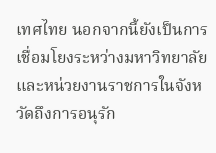เทศไทย นอกจากนี้ยังเป็นการเชื่อมโยงระหว่างมหาวิทยาลัยและหน่วยงานราชการในจังหวัดถึงการอนุรัก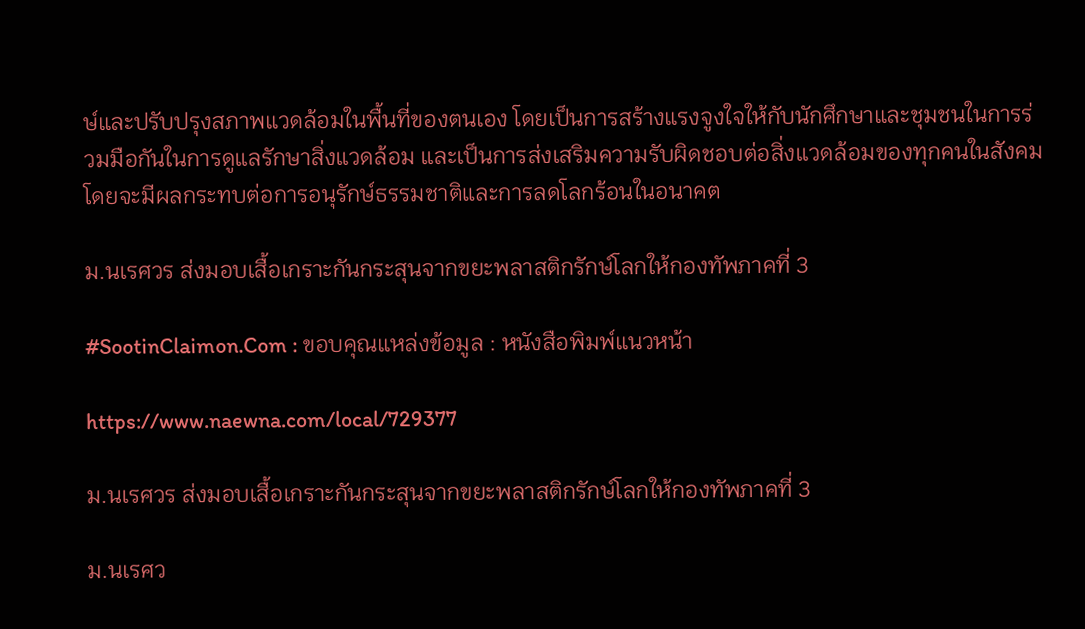ษ์และปรับปรุงสภาพแวดล้อมในพื้นที่ของตนเอง โดยเป็นการสร้างแรงจูงใจให้กับนักศึกษาและชุมชนในการร่วมมือกันในการดูแลรักษาสิ่งแวดล้อม และเป็นการส่งเสริมความรับผิดชอบต่อสิ่งแวดล้อมของทุกคนในสังคม โดยจะมีผลกระทบต่อการอนุรักษ์ธรรมชาติและการลดโลกร้อนในอนาคต

ม.นเรศวร ส่งมอบเสื้อเกราะกันกระสุนจากขยะพลาสติกรักษ์โลกให้กองทัพภาคที่ 3

#SootinClaimon.Com : ขอบคุณแหล่งข้อมูล : หนังสือพิมพ์แนวหน้า

https://www.naewna.com/local/729377

ม.นเรศวร ส่งมอบเสื้อเกราะกันกระสุนจากขยะพลาสติกรักษ์โลกให้กองทัพภาคที่ 3

ม.นเรศว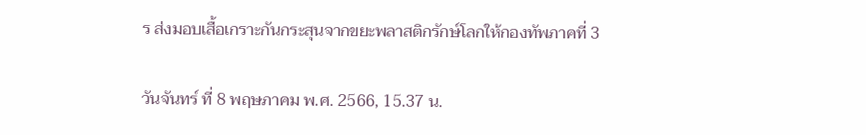ร ส่งมอบเสื้อเกราะกันกระสุนจากขยะพลาสติกรักษ์โลกให้กองทัพภาคที่ 3

วันจันทร์ ที่ 8 พฤษภาคม พ.ศ. 2566, 15.37 น.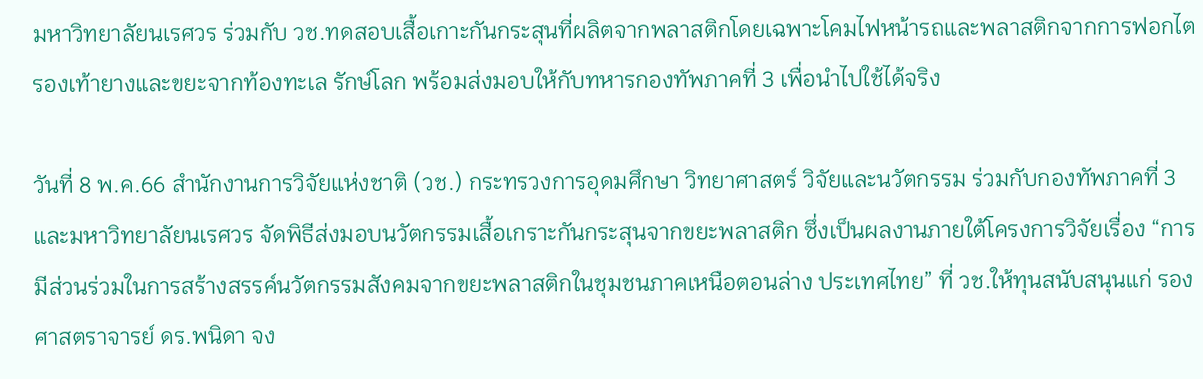มหาวิทยาลัยนเรศวร ร่วมกับ วช.ทดสอบเสื้อเกาะกันกระสุนที่ผลิตจากพลาสติกโดยเฉพาะโคมไฟหน้ารถและพลาสติกจากการฟอกไต รองเท้ายางและขยะจากท้องทะเล รักษ์โลก พร้อมส่งมอบให้กับทหารกองทัพภาคที่ 3 เพื่อนำไปใช้ได้จริง

วันที่ 8 พ.ค.66 สำนักงานการวิจัยแห่งชาติ (วช.) กระทรวงการอุดมศึกษา วิทยาศาสตร์ วิจัยและนวัตกรรม ร่วมกับกองทัพภาคที่ 3 และมหาวิทยาลัยนเรศวร จัดพิธีส่งมอบนวัตกรรมเสื้อเกราะกันกระสุนจากขยะพลาสติก ซึ่งเป็นผลงานภายใต้โครงการวิจัยเรื่อง “การมีส่วนร่วมในการสร้างสรรค์นวัตกรรมสังคมจากขยะพลาสติกในชุมชนภาคเหนือตอนล่าง ประเทศไทย” ที่ วช.ให้ทุนสนับสนุนแก่ รองศาสตราจารย์ ดร.พนิดา จง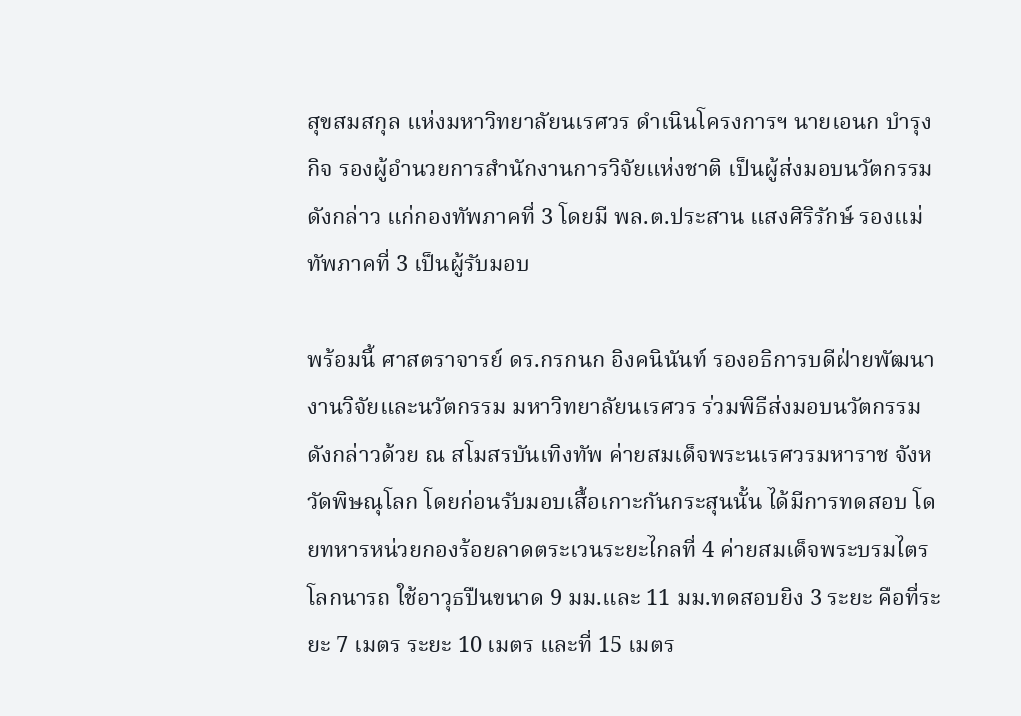สุขสมสกุล แห่งมหาวิทยาลัยนเรศวร ดำเนินโครงการฯ นายเอนก บำรุงกิจ รองผู้อำนวยการสำนักงานการวิจัยแห่งชาติ เป็นผู้ส่งมอบนวัตกรรมดังกล่าว แก่กองทัพภาคที่ 3 โดยมี พล.ต.ประสาน แสงศิริรักษ์ รองแม่ทัพภาคที่ 3 เป็นผู้รับมอบ

พร้อมนี้ ศาสตราจารย์ ดร.กรกนก อิงคนินันท์ รองอธิการบดีฝ่ายพัฒนางานวิจัยและนวัตกรรม มหาวิทยาลัยนเรศวร ร่วมพิธีส่งมอบนวัตกรรมดังกล่าวด้วย ณ สโมสรบันเทิงทัพ ค่ายสมเด็จพระนเรศวรมหาราช จังหวัดพิษณุโลก โดยก่อนรับมอบเสื้อเกาะกันกระสุนนั้น ได้มีการทดสอบ โดยทหารหน่วยกองร้อยลาดตระเวนระยะไกลที่ 4 ค่ายสมเด็จพระบรมไตรโลกนารถ ใช้อาวุธปืนขนาด 9 มม.และ 11 มม.ทดสอบยิง 3 ระยะ คือที่ระยะ 7 เมตร ระยะ 10 เมตร และที่ 15 เมตร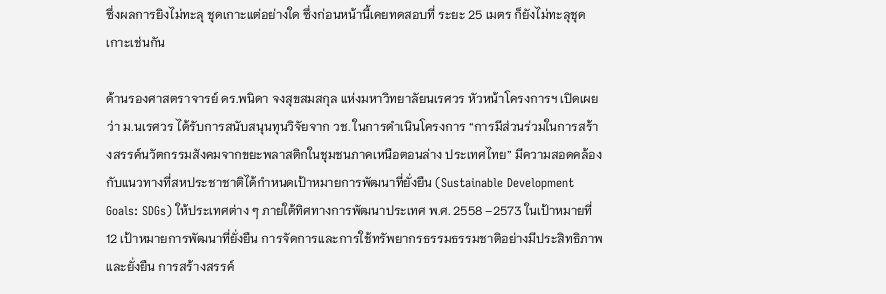ซึ่งผลการยิงไม่ทะลุ ชุดเกาะแต่อย่างใด ซึ่งก่อนหน้านี้เคยทดสอบที่ ระยะ 25 เมตร ก็ยังไม่ทะลุชุดเกาะเช่นกัน

ด้านรองศาสตราจารย์ ดร.พนิดา จงสุขสมสกุล แห่งมหาวิทยาลัยนเรศวร หัวหน้าโครงการฯ เปิดเผยว่า ม.นเรศวร ได้รับการสนับสนุนทุนวิจัยจาก วช. ในการดำเนินโครงการ “การมีส่วนร่วมในการสร้างสรรค์นวัตกรรมสังคมจากขยะพลาสติกในชุมชนภาคเหนือตอนล่าง ประเทศไทย” มีความสอดคล้องกับแนวทางที่สหประชาชาติได้กำหนดเป้าหมายการพัฒนาที่ยั่งยืน (Sustainable Development Goals: SDGs) ให้ประเทศต่าง ๆ ภายใต้ทิศทางการพัฒนาประเทศ พ.ศ. 2558 –2573 ในเป้าหมายที่ 12 เป้าหมายการพัฒนาที่ยั่งยืน การจัดการและการใช้ทรัพยากรธรรมธรรมชาติอย่างมีประสิทธิภาพและยั่งยืน การสร้างสรรค์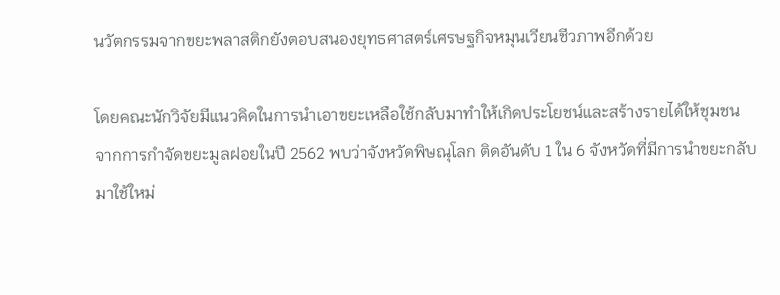นวัตกรรมจากขยะพลาสติกยังตอบสนองยุทธศาสตร์เศรษฐกิจหมุนเวียนชีวภาพอีกด้วย

โดยคณะนักวิจัยมีแนวคิดในการนำเอาขยะเหลือใช้กลับมาทำให้เกิดประโยชน์และสร้างรายได้ให้ชุมชน จากการกำจัดขยะมูลฝอยในปี 2562 พบว่าจังหวัดพิษณุโลก ติดอันดับ 1 ใน 6 จังหวัดที่มีการนำขยะกลับมาใช้ใหม่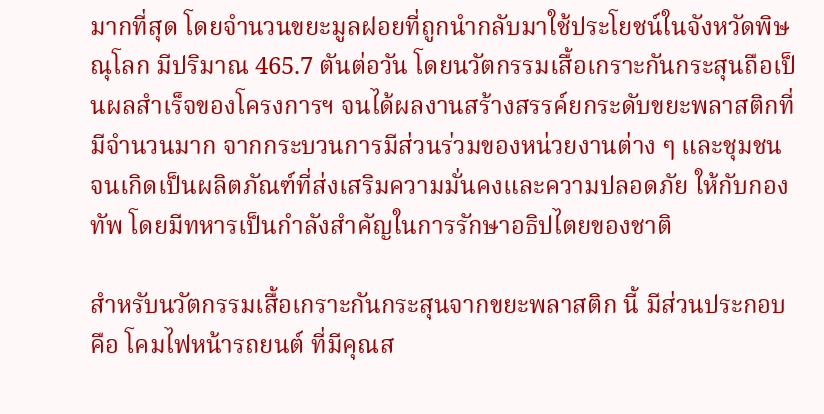มากที่สุด โดยจำนวนขยะมูลฝอยที่ถูกนำกลับมาใช้ประโยชน์ในจังหวัดพิษณุโลก มีปริมาณ 465.7 ตันต่อวัน โดยนวัตกรรมเสื้อเกราะกันกระสุนถือเป็นผลสำเร็จของโครงการฯ จนได้ผลงานสร้างสรรค์ยกระดับขยะพลาสติกที่มีจำนวนมาก จากกระบวนการมีส่วนร่วมของหน่วยงานต่าง ๆ และชุมชน จนเกิดเป็นผลิตภัณฑ์ที่ส่งเสริมความมั่นคงและความปลอดภัย ให้กับกองทัพ โดยมีทหารเป็นกำลังสำคัญในการรักษาอธิปไตยของชาติ

สำหรับนวัตกรรมเสื้อเกราะกันกระสุนจากขยะพลาสติก นี้ มีส่วนประกอบ คือ โคมไฟหน้ารถยนต์ ที่มีคุณส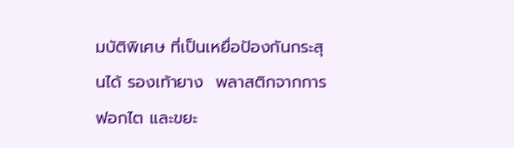มบัติพิเศษ ที่เป็นเหยื่อป้องกันกระสุนได้ รองเท้ายาง  พลาสติกจากการฟอกไต และขยะ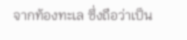จากท้องทะเล ซึ่งถือว่าเป็น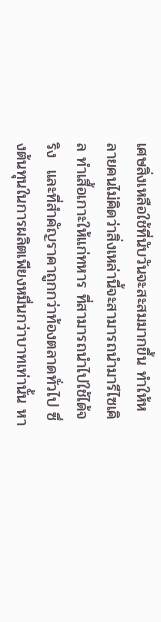เศษสิ่งเหลือใช้ที่นับวันจะสะสมมากขึ้น ทำให้หลายคนไม่คิดว่าสิ่งเหล่านี้จะสามารถนำมารีไซเคิล ทำเสื้อเกาะให้แก่ทหาร ที่สามารถนำไปใช้ได้จริง  และที่สำคัญราคาถูกกว่าท้องตลาดทั่วไป ซึ่งต้นทุนในการผลิตเพียงหมื่นกว่าบาทเท่านั้น หา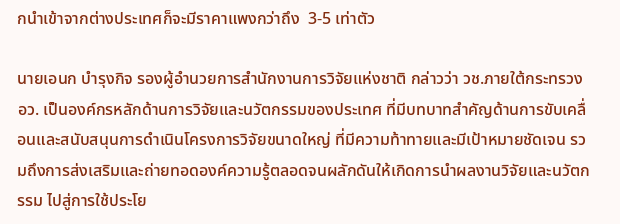กนำเข้าจากต่างประเทศก็จะมีราคาแพงกว่าถึง  3-5 เท่าตัว

นายเอนก บำรุงกิจ รองผู้อำนวยการสำนักงานการวิจัยแห่งชาติ กล่าวว่า วช.ภายใต้กระทรวง อว. เป็นองค์กรหลักด้านการวิจัยและนวัตกรรมของประเทศ ที่มีบทบาทสำคัญด้านการขับเคลื่อนและสนับสนุนการดำเนินโครงการวิจัยขนาดใหญ่ ที่มีความท้าทายและมีเป้าหมายชัดเจน รวมถึงการส่งเสริมและถ่ายทอดองค์ความรู้ตลอดจนผลักดันให้เกิดการนำผลงานวิจัยและนวัตกรรม ไปสู่การใช้ประโย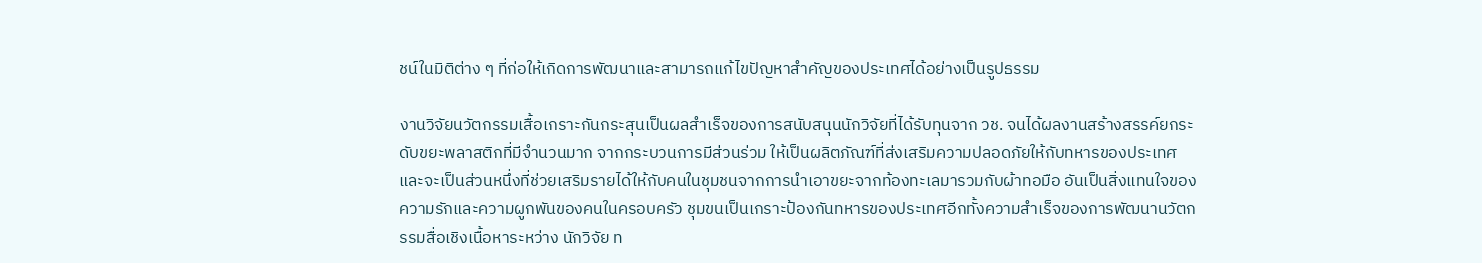ชน์ในมิติต่าง ๆ ที่ก่อให้เกิดการพัฒนาและสามารถแก้ไขปัญหาสำคัญของประเทศได้อย่างเป็นรูปธรรม

งานวิจัยนวัตกรรมเสื้อเกราะกันกระสุนเป็นผลสำเร็จของการสนับสนุนนักวิจัยที่ได้รับทุนจาก วช. จนได้ผลงานสร้างสรรค์ยกระดับขยะพลาสติกที่มีจำนวนมาก จากกระบวนการมีส่วนร่วม ให้เป็นผลิตภัณฑ์ที่ส่งเสริมความปลอดภัยให้กับทหารของประเทศและจะเป็นส่วนหนึ่งที่ช่วยเสริมรายได้ให้กับคนในชุมชนจากการนำเอาขยะจากท้องทะเลมารวมกับผ้าทอมือ อันเป็นสิ่งแทนใจของความรักและความผูกพันของคนในครอบครัว ชุมขนเป็นเกราะป้องกันทหารของประเทศอีกทั้งความสำเร็จของการพัฒนานวัตกรรมสื่อเชิงเนื้อหาระหว่าง นักวิจัย ท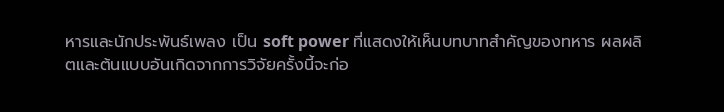หารและนักประพันธ์เพลง เป็น soft power ที่แสดงให้เห็นบทบาทสำคัญของทหาร ผลผลิตและต้นแบบอันเกิดจากการวิจัยครั้งนี้จะก่อ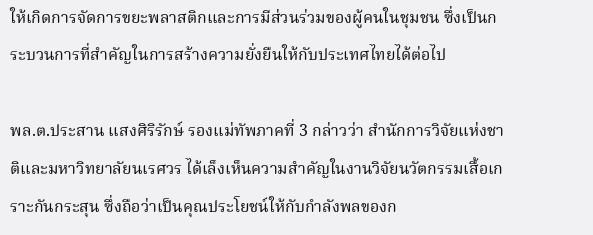ให้เกิดการจัดการขยะพลาสติกและการมีส่วนร่วมของผู้คนในชุมชน ซึ่งเป็นกระบวนการที่สำคัญในการสร้างความยั่งยืนให้กับประเทศไทยได้ต่อไป

พล.ต.ประสาน แสงศิริรักษ์ รองแม่ทัพภาคที่ 3 กล่าวว่า สำนักการวิจัยแห่งชาติและมหาวิทยาลัยนเรศวร ได้เล็งเห็นความสำคัญในงานวิจัยนวัตกรรมเสื้อเกราะกันกระสุน ซึ่งถือว่าเป็นคุณประโยชน์ให้กับกำลังพลของก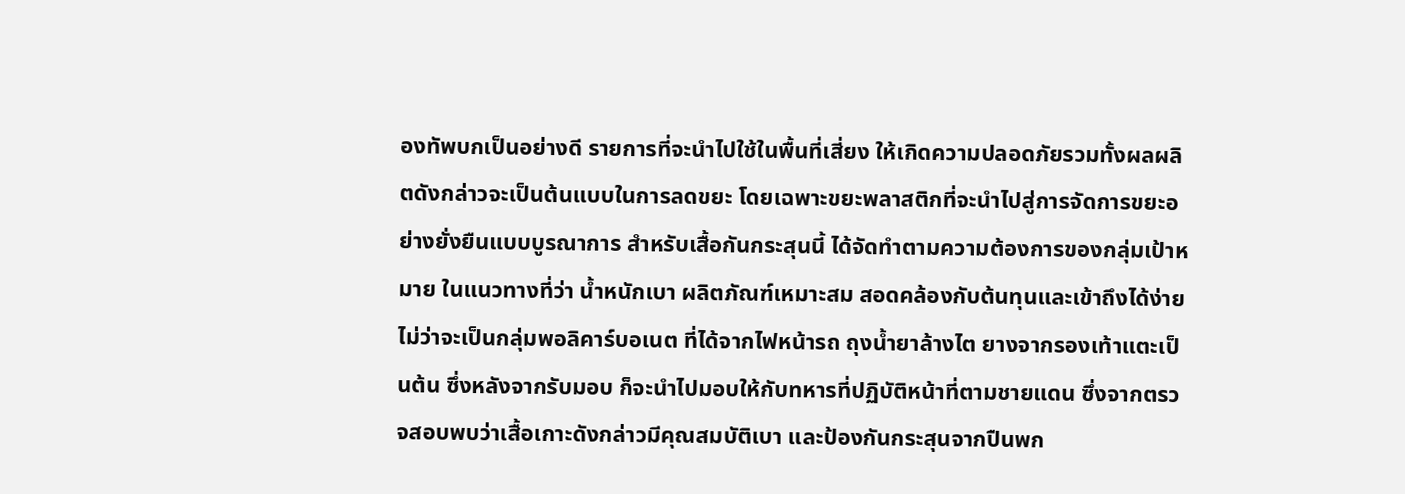องทัพบกเป็นอย่างดี รายการที่จะนำไปใช้ในพื้นที่เสี่ยง ให้เกิดความปลอดภัยรวมทั้งผลผลิตดังกล่าวจะเป็นต้นแบบในการลดขยะ โดยเฉพาะขยะพลาสติกที่จะนำไปสู่การจัดการขยะอย่างยั่งยืนแบบบูรณาการ สำหรับเสื้อกันกระสุนนี้ ได้จัดทำตามความต้องการของกลุ่มเป้าหมาย ในแนวทางที่ว่า น้ำหนักเบา ผลิตภัณฑ์เหมาะสม สอดคล้องกับต้นทุนและเข้าถึงได้ง่าย ไม่ว่าจะเป็นกลุ่มพอลิคาร์บอเนต ที่ได้จากไฟหน้ารถ ถุงน้ำยาล้างไต ยางจากรองเท้าแตะเป็นต้น ซึ่งหลังจากรับมอบ ก็จะนำไปมอบให้กับทหารที่ปฏิบัติหน้าที่ตามชายแดน ซึ่งจากตรวจสอบพบว่าเสื้อเกาะดังกล่าวมีคุณสมบัติเบา และป้องกันกระสุนจากปืนพก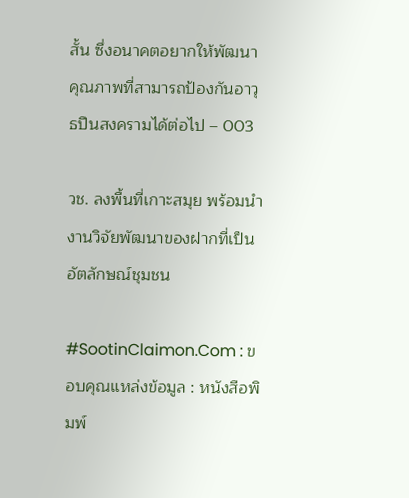สั้น ซึ่งอนาคตอยากให้พัฒนาคุณภาพที่สามารถป้องกันอาวุธปืนสงครามได้ต่อไป – 003

วช. ลงพื้นที่เกาะสมุย พร้อมนำงานวิจัยพัฒนาของฝากที่เป็นอัตลักษณ์ชุมชน

#SootinClaimon.Com : ขอบคุณแหล่งข้อมูล : หนังสือพิมพ์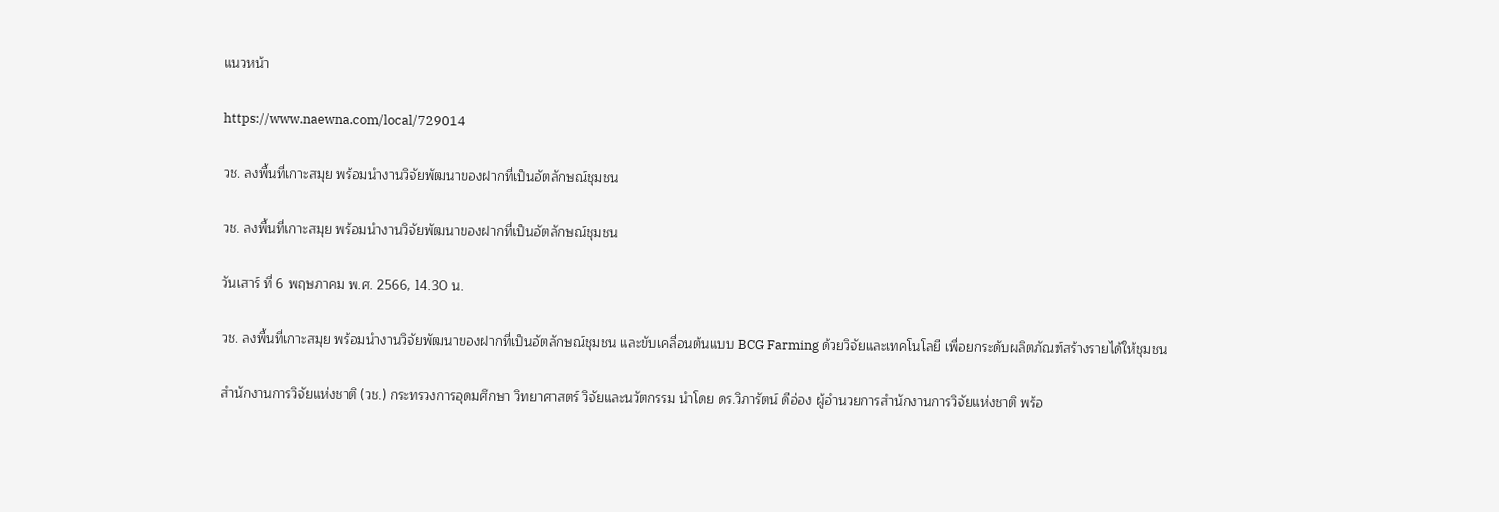แนวหน้า

https://www.naewna.com/local/729014

วช. ลงพื้นที่เกาะสมุย พร้อมนำงานวิจัยพัฒนาของฝากที่เป็นอัตลักษณ์ชุมชน

วช. ลงพื้นที่เกาะสมุย พร้อมนำงานวิจัยพัฒนาของฝากที่เป็นอัตลักษณ์ชุมชน

วันเสาร์ ที่ 6 พฤษภาคม พ.ศ. 2566, 14.30 น.

วช. ลงพื้นที่เกาะสมุย พร้อมนำงานวิจัยพัฒนาของฝากที่เป็นอัตลักษณ์ชุมชน และขับเคลื่อนต้นแบบ BCG Farming ด้วยวิจัยและเทคโนโลยี เพื่อยกระดับผลิตภัณฑ์สร้างรายได้ให้ชุมชน

สำนักงานการวิจัยแห่งชาติ (วช.) กระทรวงการอุดมศึกษา วิทยาศาสตร์ วิจัยและนวัตกรรม นำโดย ดร.วิภารัตน์ ดีอ่อง ผู้อำนวยการสำนักงานการวิจัยแห่งชาติ พร้อ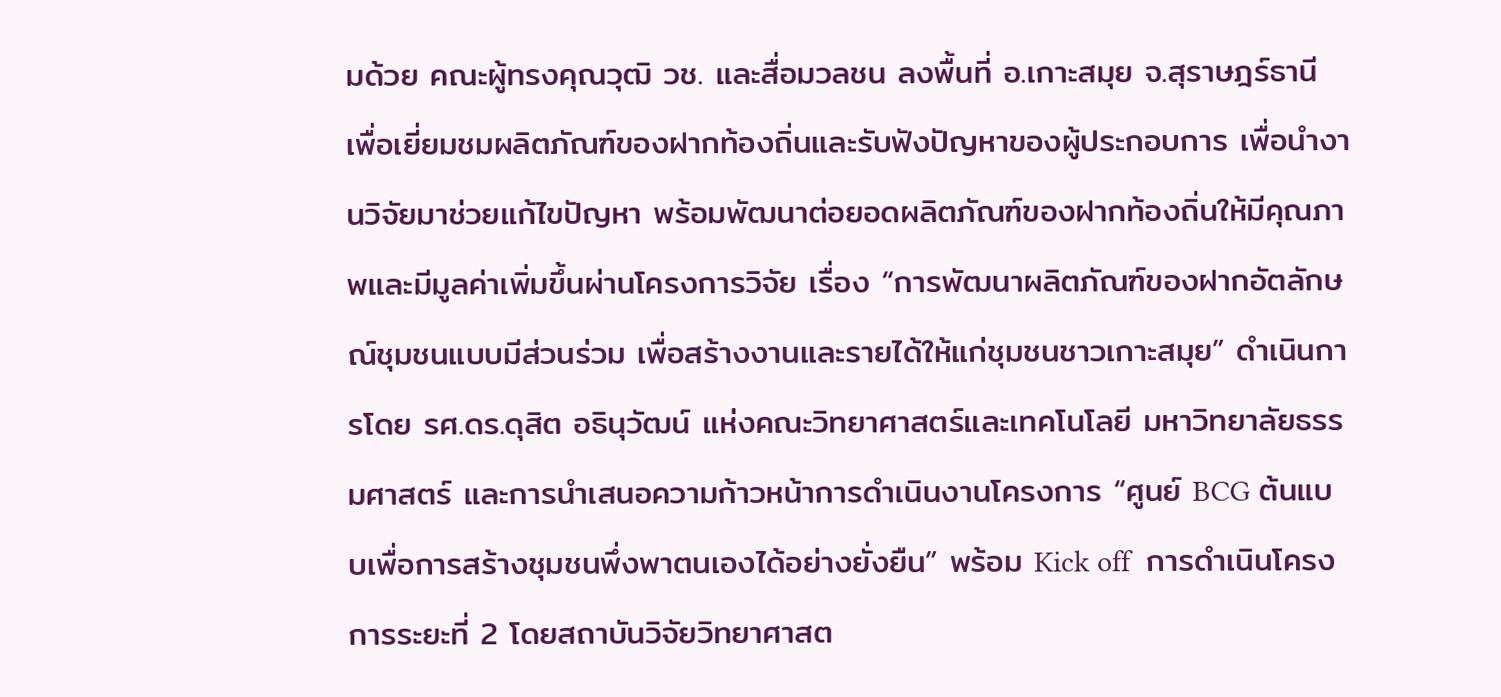มด้วย คณะผู้ทรงคุณวุฒิ วช. และสื่อมวลชน ลงพื้นที่ อ.เกาะสมุย จ.สุราษฎร์ธานี  เพื่อเยี่ยมชมผลิตภัณฑ์ของฝากท้องถิ่นและรับฟังปัญหาของผู้ประกอบการ เพื่อนำงานวิจัยมาช่วยแก้ไขปัญหา พร้อมพัฒนาต่อยอดผลิตภัณฑ์ของฝากท้องถิ่นให้มีคุณภาพและมีมูลค่าเพิ่มขึ้นผ่านโครงการวิจัย เรื่อง “การพัฒนาผลิตภัณฑ์ของฝากอัตลักษณ์ชุมชนแบบมีส่วนร่วม เพื่อสร้างงานและรายได้ให้แก่ชุมชนชาวเกาะสมุย” ดำเนินการโดย รศ.ดร.ดุสิต อธินุวัฒน์ แห่งคณะวิทยาศาสตร์และเทคโนโลยี มหาวิทยาลัยธรรมศาสตร์ และการนำเสนอความก้าวหน้าการดำเนินงานโครงการ “ศูนย์ BCG ต้นแบบเพื่อการสร้างชุมชนพึ่งพาตนเองได้อย่างยั่งยืน” พร้อม Kick off  การดำเนินโครงการระยะที่ 2 โดยสถาบันวิจัยวิทยาศาสต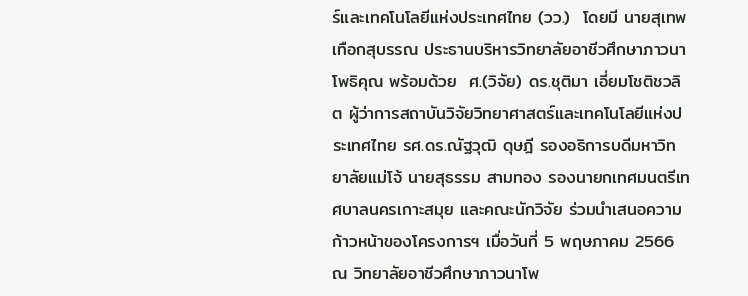ร์และเทคโนโลยีแห่งประเทศไทย (วว.)  โดยมี นายสุเทพ เทือกสุบรรณ ประธานบริหารวิทยาลัยอาชีวศึกษาภาวนาโพธิคุณ พร้อมด้วย  ศ.(วิจัย) ดร.ชุติมา เอี่ยมโชติชวลิต ผู้ว่าการสถาบันวิจัยวิทยาศาสตร์และเทคโนโลยีแห่งประเทศไทย รศ.ดร.ณัฐวุฒิ ดุษฎี รองอธิการบดีมหาวิทยาลัยแม่โจ้ นายสุธรรม สามทอง รองนายกเทศมนตรีเทศบาลนครเกาะสมุย และคณะนักวิจัย ร่วมนำเสนอความก้าวหน้าของโครงการฯ เมื่อวันที่ 5 พฤษภาคม 2566 ณ วิทยาลัยอาชีวศึกษาภาวนาโพ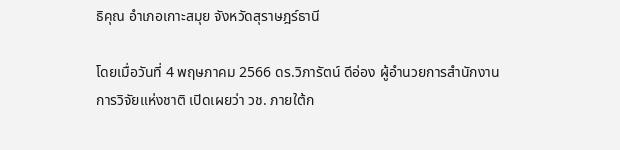ธิคุณ อำเภอเกาะสมุย จังหวัดสุราษฎร์ธานี

โดยเมื่อวันที่ 4 พฤษภาคม 2566 ดร.วิภารัตน์ ดีอ่อง ผู้อำนวยการสำนักงานการวิจัยแห่งชาติ เปิดเผยว่า วช. ภายใต้ก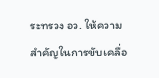ระทรวง อว. ให้ความสำคัญในการขับเคลื่อ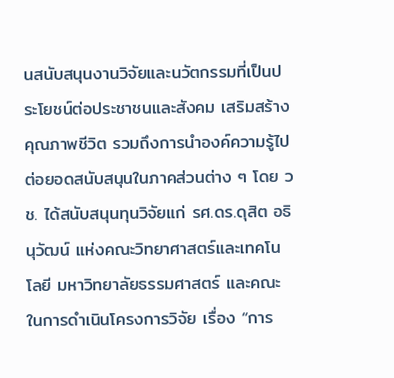นสนับสนุนงานวิจัยและนวัตกรรมที่เป็นประโยชน์ต่อประชาชนและสังคม เสริมสร้างคุณภาพชีวิต รวมถึงการนำองค์ความรู้ไปต่อยอดสนับสนุนในภาคส่วนต่าง ๆ โดย วช. ได้สนับสนุนทุนวิจัยแก่ รศ.ดร.ดุสิต อธินุวัฒน์ แห่งคณะวิทยาศาสตร์และเทคโนโลยี มหาวิทยาลัยธรรมศาสตร์ และคณะ ในการดำเนินโครงการวิจัย เรื่อง “การ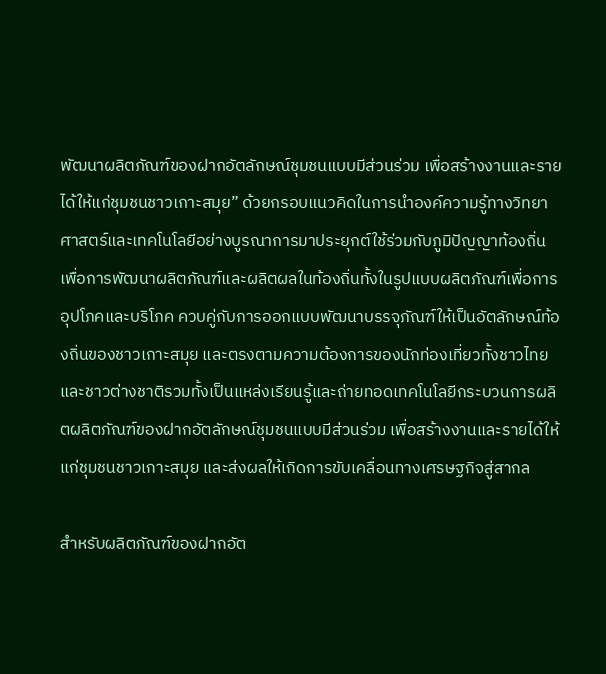พัฒนาผลิตภัณฑ์ของฝากอัตลักษณ์ชุมชนแบบมีส่วนร่วม เพื่อสร้างงานและรายได้ให้แก่ชุมชนชาวเกาะสมุย” ด้วยกรอบแนวคิดในการนำองค์ความรู้ทางวิทยาศาสตร์และเทคโนโลยีอย่างบูรณาการมาประยุกต์ใช้ร่วมกับภูมิปัญญาท้องถิ่น เพื่อการพัฒนาผลิตภัณฑ์และผลิตผลในท้องถิ่นทั้งในรูปแบบผลิตภัณฑ์เพื่อการอุปโภคและบริโภค ควบคู่กับการออกแบบพัฒนาบรรจุภัณฑ์ให้เป็นอัตลักษณ์ท้องถิ่นของชาวเกาะสมุย และตรงตามความต้องการของนักท่องเที่ยวทั้งชาวไทยและชาวต่างชาติรวมทั้งเป็นแหล่งเรียนรู้และถ่ายทอดเทคโนโลยีกระบวนการผลิตผลิตภัณฑ์ของฝากอัตลักษณ์ชุมชนแบบมีส่วนร่วม เพื่อสร้างงานและรายได้ให้แก่ชุมชนชาวเกาะสมุย และส่งผลให้เกิดการขับเคลื่อนทางเศรษฐกิจสู่สากล

สำหรับผลิตภัณฑ์ของฝากอัต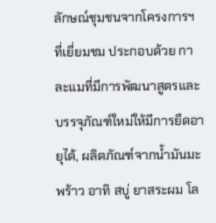ลักษณ์ชุมชนจากโครงการฯ ที่เยี่ยมชม ประกอบด้วย กาละแมที่มีการพัฒนาสูตรและบรรจุภัณฑ์ใหม่ให้มีการยืดอายุได้, ผลิตภัณฑ์จากน้ำมันมะพร้าว อาทิ สบู่ ยาสระผม โล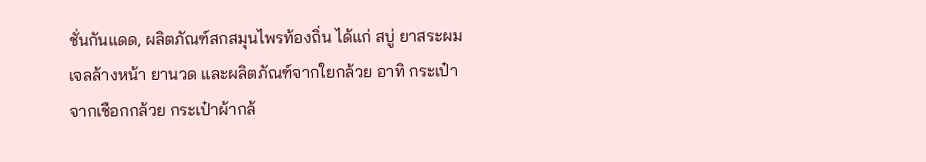ชั่นกันแดด, ผลิตภัณฑ์สกสมุนไพรท้องถิ่น ได้แก่ สบู่ ยาสระผม เจลล้างหน้า ยานวด และผลิตภัณฑ์จากใยกล้วย อาทิ กระเป๋าจากเชือกกล้วย กระเป๋าผ้ากล้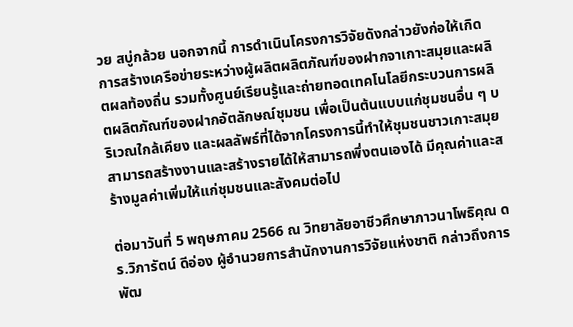วย สบู่กล้วย นอกจากนี้ การดำเนินโครงการวิจัยดังกล่าวยังก่อให้เกิดการสร้างเครือข่ายระหว่างผู้ผลิตผลิตภัณฑ์ของฝากจาเกาะสมุยและผลิตผลท้องถิ่น รวมทั้งศูนย์เรียนรู้และถ่ายทอดเทคโนโลยีกระบวนการผลิตผลิตภัณฑ์ของฝากอัตลักษณ์ชุมชน เพื่อเป็นต้นแบบแก่ชุมชนอื่น ๆ บริเวณใกล้เคียง และผลลัพธ์ที่ได้จากโครงการนี้ทำให้ชุมชนชาวเกาะสมุยสามารถสร้างงานและสร้างรายได้ให้สามารถพึ่งตนเองได้ มีคุณค่าและสร้างมูลค่าเพิ่มให้แก่ชุมชนและสังคมต่อไป

ต่อมาวันที่ 5 พฤษภาคม 2566 ณ วิทยาลัยอาชีวศึกษาภาวนาโพธิคุณ ดร.วิภารัตน์ ดีอ่อง ผู้อำนวยการสำนักงานการวิจัยแห่งชาติ กล่าวถึงการพัฒ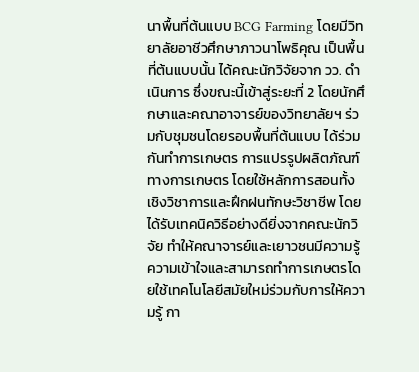นาพื้นที่ต้นแบบ BCG Farming โดยมีวิทยาลัยอาชีวศึกษาภาวนาโพธิคุณ เป็นพื้นที่ต้นแบบนั้น ได้คณะนักวิจัยจาก วว. ดำเนินการ ซึ่งขณะนี้เข้าสู่ระยะที่ 2 โดยนักศึกษาและคณาอาจารย์ของวิทยาลัยฯ ร่วมกับชุมชนโดยรอบพื้นที่ต้นแบบ ได้ร่วมกันทำการเกษตร การแปรรูปผลิตภัณฑ์ทางการเกษตร โดยใช้หลักการสอนทั้งเชิงวิชาการและฝึกฝนทักษะวิชาชีพ โดยได้รับเทคนิควิธีอย่างดียิ่งจากคณะนักวิจัย ทำให้คณาจารย์และเยาวชนมีความรู้ ความเข้าใจและสามารถทำการเกษตรโดยใช้เทคโนโลยีสมัยใหม่ร่วมกับการให้ความรู้ กา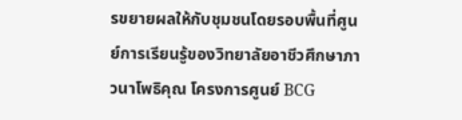รขยายผลให้กับชุมชนโดยรอบพื้นที่ศูนย์การเรียนรู้ของวิทยาลัยอาชีวศึกษาภาวนาโพธิคุณ โครงการศูนย์ BCG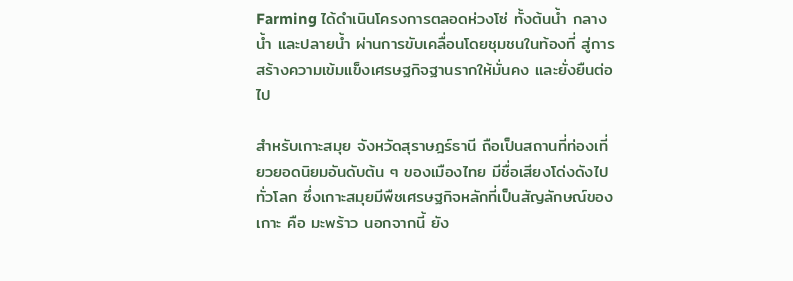Farming ได้ดำเนินโครงการตลอดห่วงโซ่ ทั้งต้นน้ำ กลางน้ำ และปลายน้ำ ผ่านการขับเคลื่อนโดยชุมชนในท้องที่ สู่การสร้างความเข้มแข็งเศรษฐกิจฐานรากให้มั่นคง และยั่งยืนต่อไป

สำหรับเกาะสมุย จังหวัดสุราษฎร์ธานี ถือเป็นสถานที่ท่องเที่ยวยอดนิยมอันดับต้น ๆ ของเมืองไทย มีชื่อเสียงโด่งดังไปทั่วโลก ซึ่งเกาะสมุยมีพืชเศรษฐกิจหลักที่เป็นสัญลักษณ์ของเกาะ คือ มะพร้าว นอกจากนี้ ยัง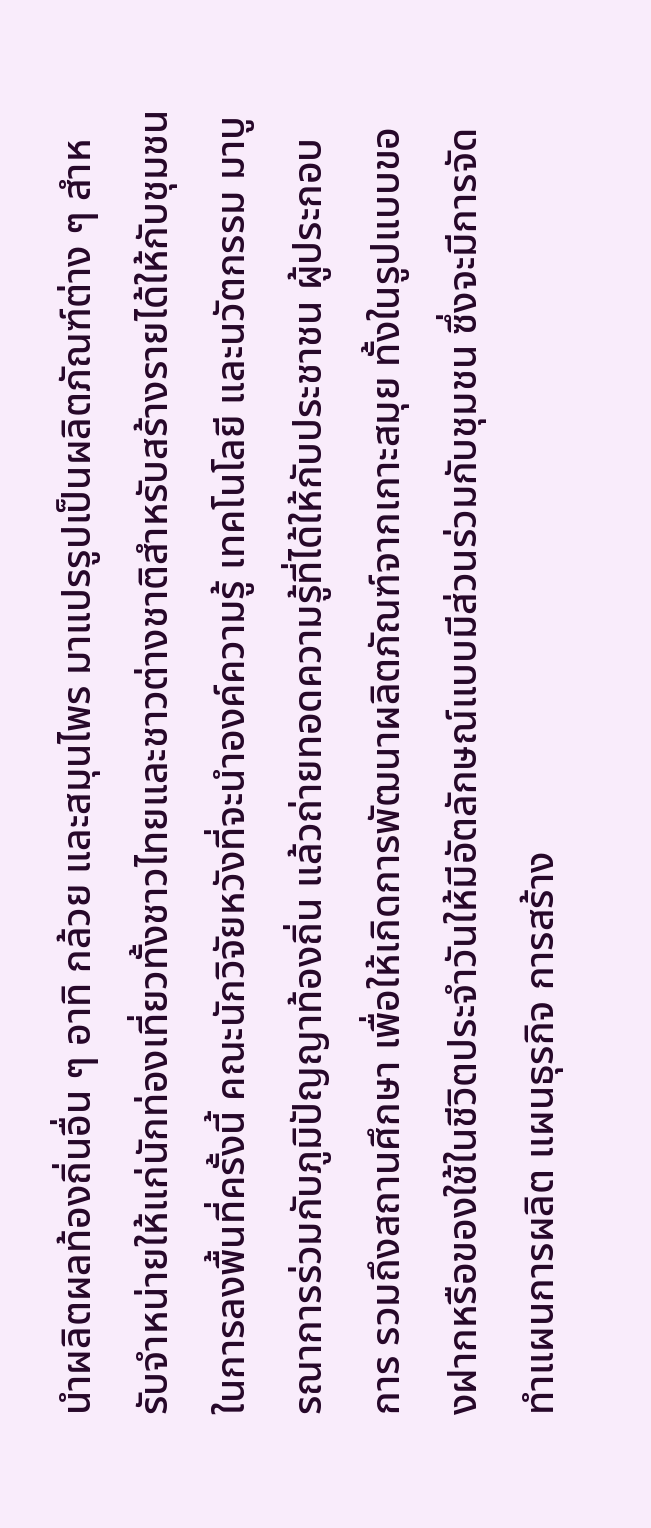นำผลิตผลท้องถิ่นอื่น ๆ อาทิ กล้วย และสมุนไพร มาแปรรูปเป็นผลิตภัณฑ์ต่าง ๆ สำหรับจำหน่ายให้แก่นักท่องเที่ยวทั้งชาวไทยและชาวต่างชาติสำหรับสร้างรายได้ให้กับชุมชน ในการลงพื้นที่ครั้งนี้ คณะนักวิจัยหวังที่จะนำองค์ความรู้ เทคโนโลยี และนวัตกรรม มาบูรณาการร่วมกับภูมิปัญญาท้องถิ่น แล้วถ่ายทอดความรู้ที่ได้ให้กับประชาชน ผู้ประกอบการ รวมถึงสถานศึกษา เพื่อให้เกิดการพัฒนาผลิตภัณฑ์จากเกาะสมุย ทั้งในรูปแบบของฝากหรือของใช้ในชีวิตประจำวันให้มีอัตลักษณ์แบบมีส่วนร่วมกับชุมชน ซึ่งจะมีการจัดทำแผนการผลิต แผนธุรกิจ การสร้าง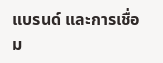แบรนด์ และการเชื่อม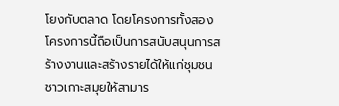โยงกับตลาด โดยโครงการทั้งสองโครงการนี้ถือเป็นการสนับสนุนการสร้างงานและสร้างรายได้ให้แก่ชุมชนชาวเกาะสมุยให้สามาร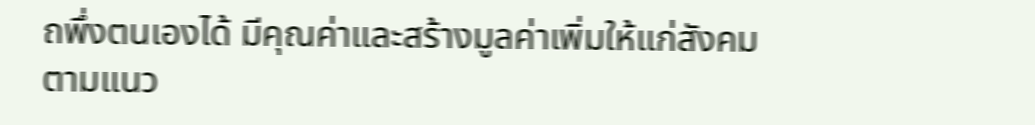ถพึ่งตนเองได้ มีคุณค่าและสร้างมูลค่าเพิ่มให้แก่สังคมตามแนว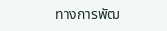ทางการพัฒ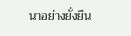นาอย่างยั่งยืน